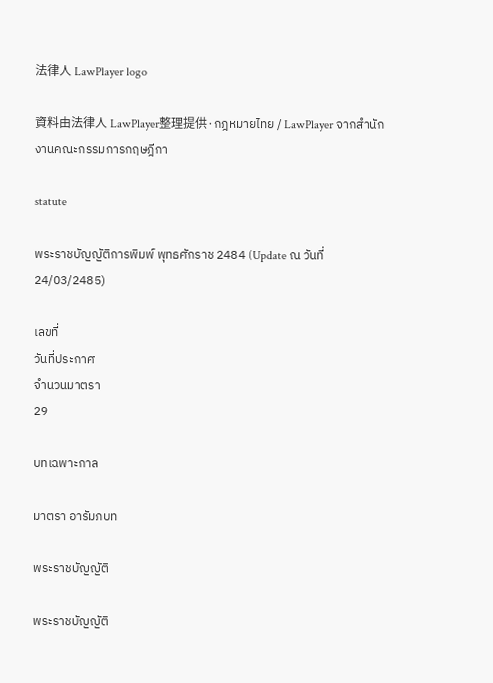法律人 LawPlayer logo

資料由法律人 LawPlayer整理提供·กฎหมายไทย / LawPlayer จากสำนักงานคณะกรรมการกฤษฎีกา

statute

พระราชบัญญัติการพิมพ์ พุทธศักราช 2484 (Update ณ วันที่ 24/03/2485)

เลขที่
วันที่ประกาศ
จำนวนมาตรา
29

บทเฉพาะกาล

มาตรา อารัมภบท

พระราชบัญญัติ

พระราชบัญญัติ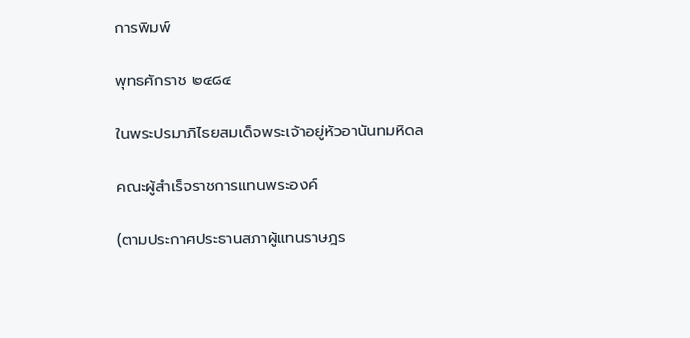การพิมพ์

พุทธศักราช ๒๔๘๔

ในพระปรมาภิไธยสมเด็จพระเจ้าอยู่หัวอานันทมหิดล

คณะผู้สำเร็จราชการแทนพระองค์

(ตามประกาศประธานสภาผู้แทนราษฎร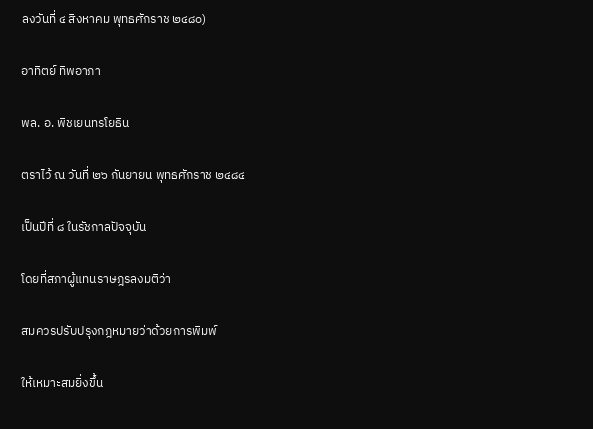ลงวันที่ ๔ สิงหาคม พุทธศักราช ๒๔๘๐)

อาทิตย์ ทิพอาภา

พล. อ. พิชเยนทรโยธิน

ตราไว้ ณ วันที่ ๒๖ กันยายน พุทธศักราช ๒๔๘๔

เป็นปีที่ ๘ ในรัชกาลปัจจุบัน

โดยที่สภาผู้แทนราษฎรลงมติว่า

สมควรปรับปรุงกฎหมายว่าด้วยการพิมพ์

ให้เหมาะสมยิ่งขึ้น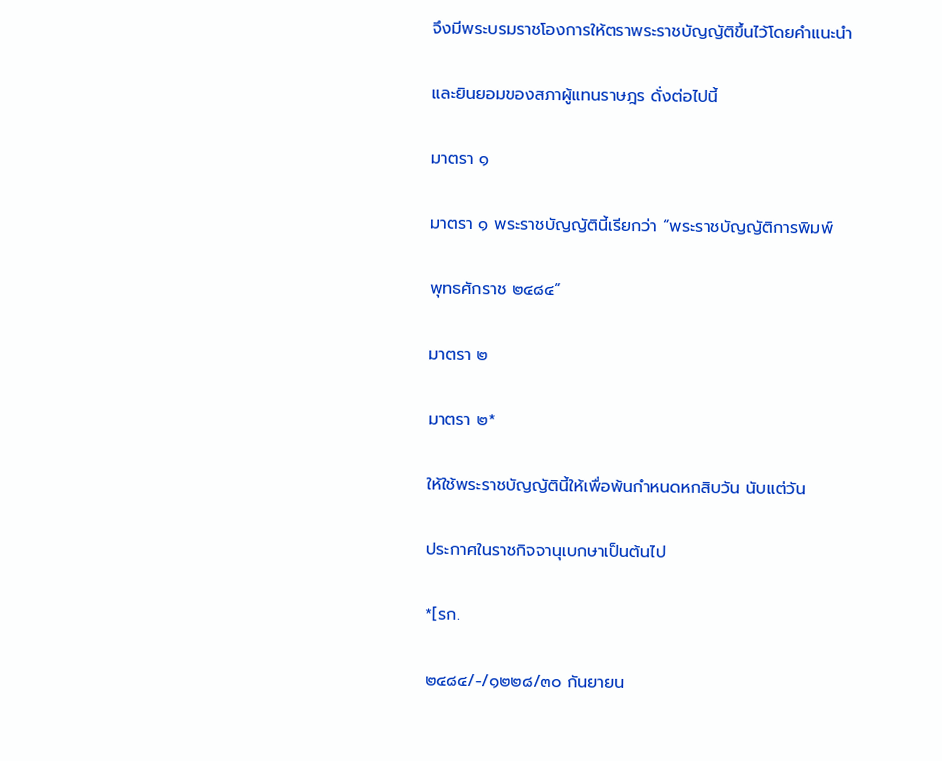จึงมีพระบรมราชโองการให้ตราพระราชบัญญัติขึ้นไว้โดยคำแนะนำ

และยินยอมของสภาผู้แทนราษฎร ดั่งต่อไปนี้

มาตรา ๑

มาตรา ๑ พระราชบัญญัตินี้เรียกว่า “พระราชบัญญัติการพิมพ์

พุทธศักราช ๒๔๘๔”

มาตรา ๒

มาตรา ๒*

ให้ใช้พระราชบัญญัตินี้ให้เพื่อพ้นกำหนดหกสิบวัน นับแต่วัน

ประกาศในราชกิจจานุเบกษาเป็นต้นไป

*[รก.

๒๔๘๔/-/๑๒๒๘/๓๐ กันยายน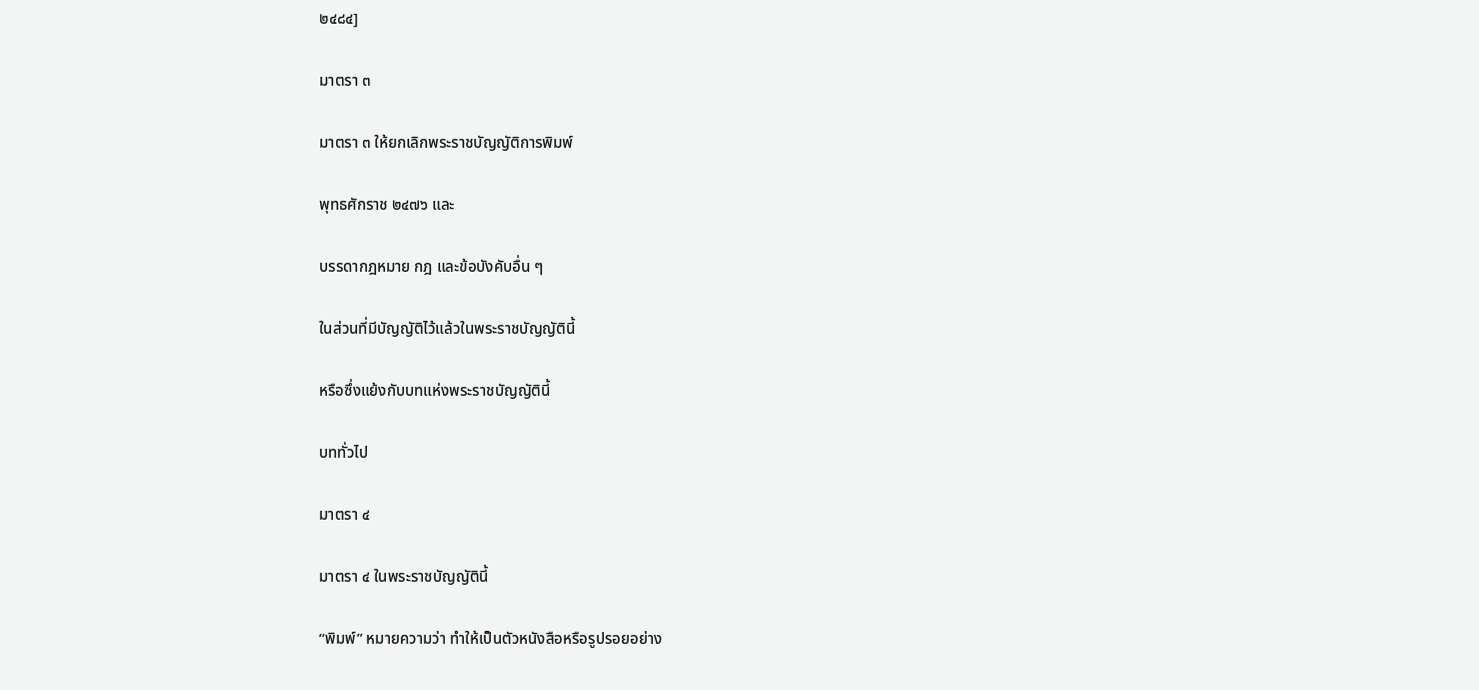๒๔๘๔]

มาตรา ๓

มาตรา ๓ ให้ยกเลิกพระราชบัญญัติการพิมพ์

พุทธศักราช ๒๔๗๖ และ

บรรดากฎหมาย กฎ และข้อบังคับอื่น ๆ

ในส่วนที่มีบัญญัติไว้แล้วในพระราชบัญญัตินี้

หรือซึ่งแย้งกับบทแห่งพระราชบัญญัตินี้

บททั่วไป

มาตรา ๔

มาตรา ๔ ในพระราชบัญญัตินี้

“พิมพ์” หมายความว่า ทำให้เป็นตัวหนังสือหรือรูปรอยอย่าง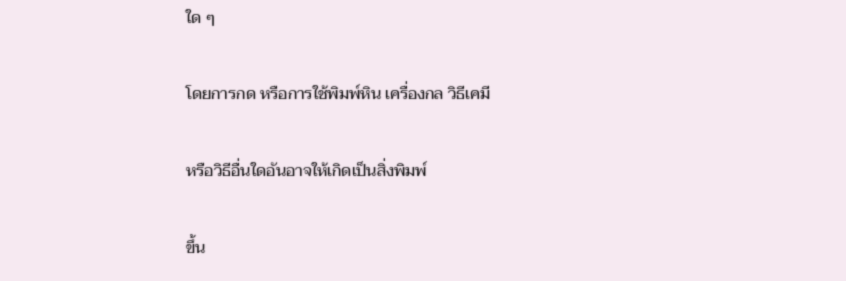ใด ๆ

โดยการกด หรือการใช้พิมพ์หิน เครื่องกล วิธีเคมี

หรือวิธีอื่นใดอันอาจให้เกิดเป็นสิ่งพิมพ์

ขึ้น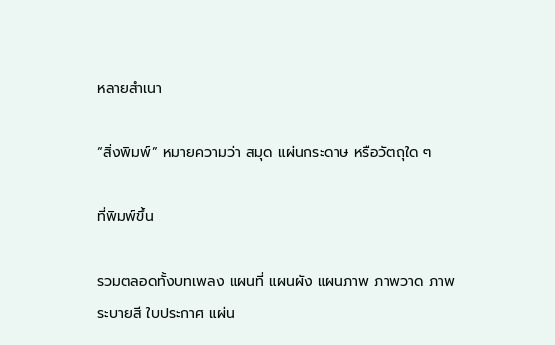หลายสำเนา

“สิ่งพิมพ์” หมายความว่า สมุด แผ่นกระดาษ หรือวัตถุใด ๆ

ที่พิมพ์ขึ้น

รวมตลอดทั้งบทเพลง แผนที่ แผนผัง แผนภาพ ภาพวาด ภาพระบายสี ใบประกาศ แผ่น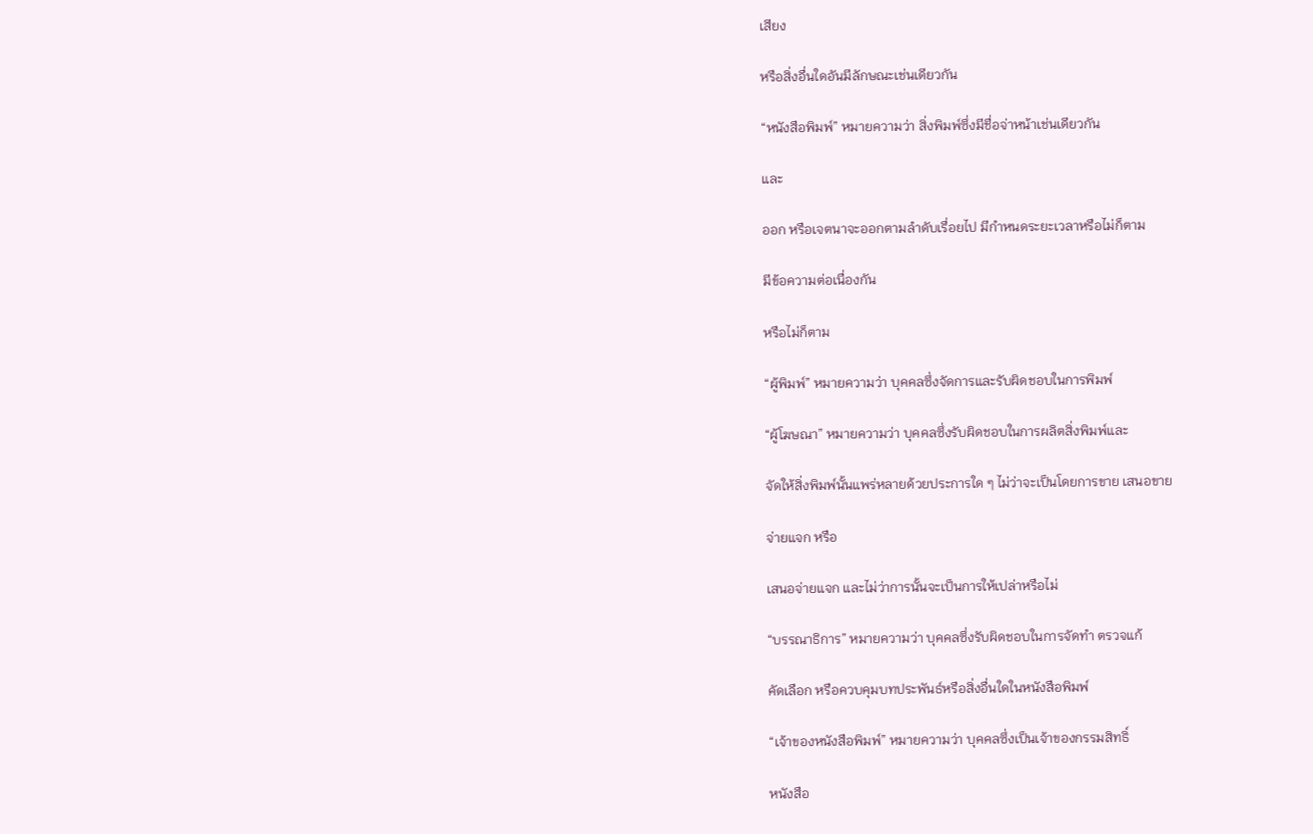เสียง

หรือสิ่งอื่นใดอันมีลักษณะเช่นเดียวกัน

“หนังสือพิมพ์” หมายความว่า สิ่งพิมพ์ซึ่งมีชื่อจ่าหน้าเช่นเดียวกัน

และ

ออก หรือเจตนาจะออกตามลำดับเรื่อยไป มีกำหนดระยะเวลาหรือไม่ก็ตาม

มีข้อความต่อเนื่องกัน

หรือไม่ก็ตาม

“ผู้พิมพ์” หมายความว่า บุคคลซึ่งจัดการและรับผิดชอบในการพิมพ์

“ผู้โฆษณา” หมายความว่า บุคคลซึ่งรับผิดชอบในการผลิตสิ่งพิมพ์และ

จัดให้สิ่งพิมพ์นั้นแพร่หลายด้วยประการใด ๆ ไม่ว่าจะเป็นโดยการขาย เสนอขาย

จ่ายแจก หรือ

เสนอจ่ายแจก และไม่ว่าการนั้นจะเป็นการให้เปล่าหรือไม่

“บรรณาธิการ” หมายความว่า บุคคลซึ่งรับผิดชอบในการจัดทำ ตรวจแก้

คัดเลือก หรือควบคุมบทประพันธ์หรือสิ่งอื่นใดในหนังสือพิมพ์

“เจ้าของหนังสือพิมพ์” หมายความว่า บุคคลซึ่งเป็นเจ้าของกรรมสิทธิ์

หนังสือ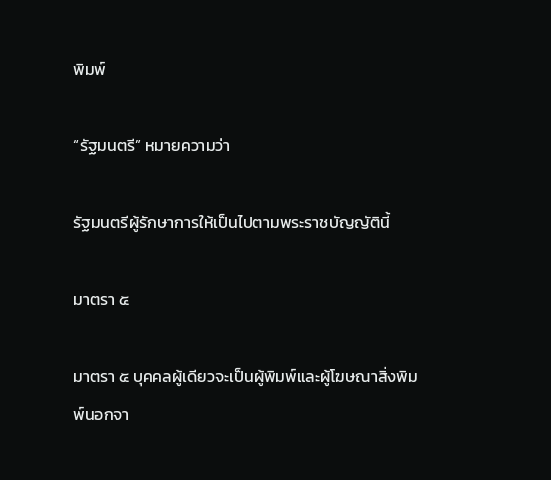พิมพ์

“รัฐมนตรี” หมายความว่า

รัฐมนตรีผู้รักษาการให้เป็นไปตามพระราชบัญญัตินี้

มาตรา ๕

มาตรา ๕ บุคคลผู้เดียวจะเป็นผู้พิมพ์และผู้โฆษณาสิ่งพิมพ์นอกจา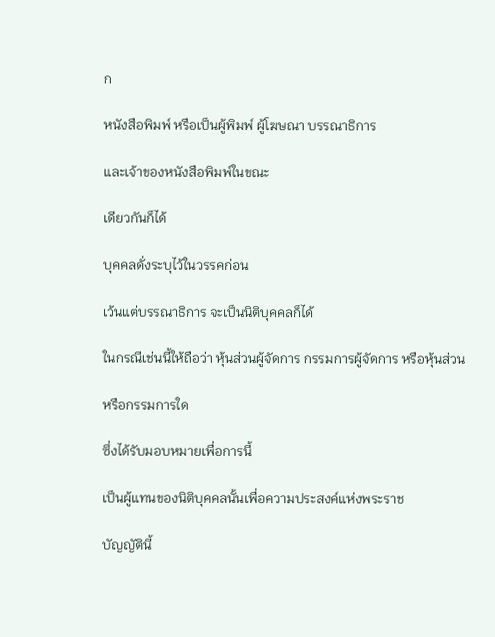ก

หนังสือพิมพ์ หรือเป็นผู้พิมพ์ ผู้โฆษณา บรรณาธิการ

และเจ้าของหนังสือพิมพ์ในขณะ

เดียวกันก็ได้

บุคคลดั่งระบุไว้ในวรรคก่อน

เว้นแต่บรรณาธิการ จะเป็นนิติบุคคลก็ได้

ในกรณีเช่นนี้ให้ถือว่า หุ้นส่วนผู้จัดการ กรรมการผู้จัดการ หรือหุ้นส่วน

หรือกรรมการใด

ซึ่งได้รับมอบหมายเพื่อการนี้

เป็นผู้แทนของนิติบุคคลนั้นเพื่อความประสงค์แห่งพระราช

บัญญัตินี้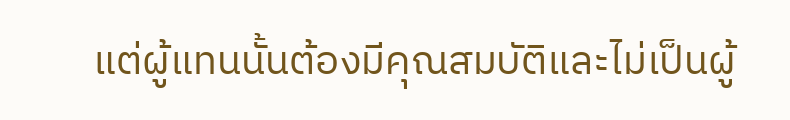แต่ผู้แทนนั้นต้องมีคุณสมบัติและไม่เป็นผู้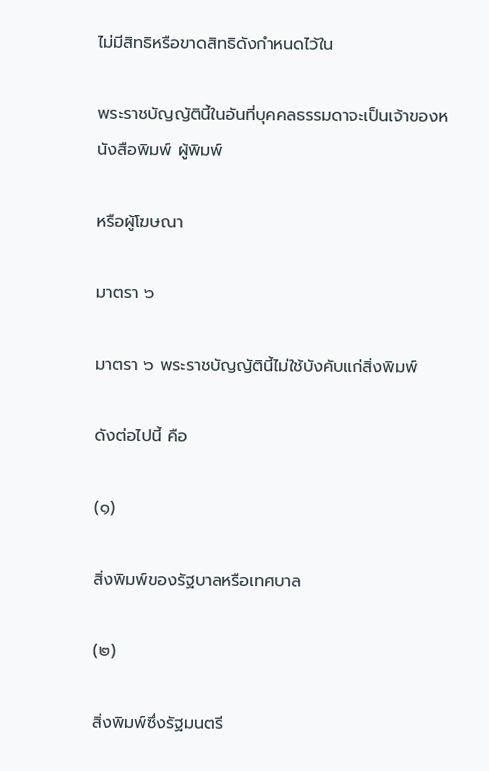ไม่มีสิทธิหรือขาดสิทธิดังกำหนดไว้ใน

พระราชบัญญัตินี้ในอันที่บุคคลธรรมดาจะเป็นเจ้าของหนังสือพิมพ์ ผู้พิมพ์

หรือผู้โฆษณา

มาตรา ๖

มาตรา ๖ พระราชบัญญัตินี้ไม่ใช้บังคับแก่สิ่งพิมพ์

ดังต่อไปนี้ คือ

(๑)

สิ่งพิมพ์ของรัฐบาลหรือเทศบาล

(๒)

สิ่งพิมพ์ซึ่งรัฐมนตรี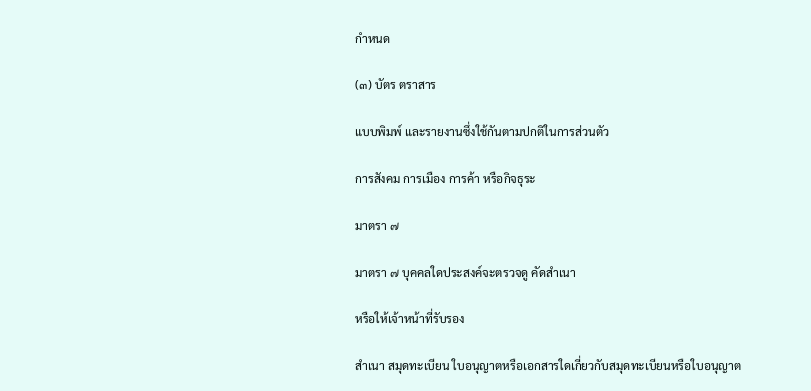กำหนด

(๓) บัตร ตราสาร

แบบพิมพ์ และรายงานซึ่งใช้กันตามปกติในการส่วนตัว

การสังคม การเมือง การค้า หรือกิจธุระ

มาตรา ๗

มาตรา ๗ บุคคลใดประสงค์จะตรวจดู คัดสำเนา

หรือให้เจ้าหน้าที่รับรอง

สำเนา สมุดทะเบียน ใบอนุญาตหรือเอกสารใดเกี่ยวกับสมุดทะเบียนหรือใบอนุญาต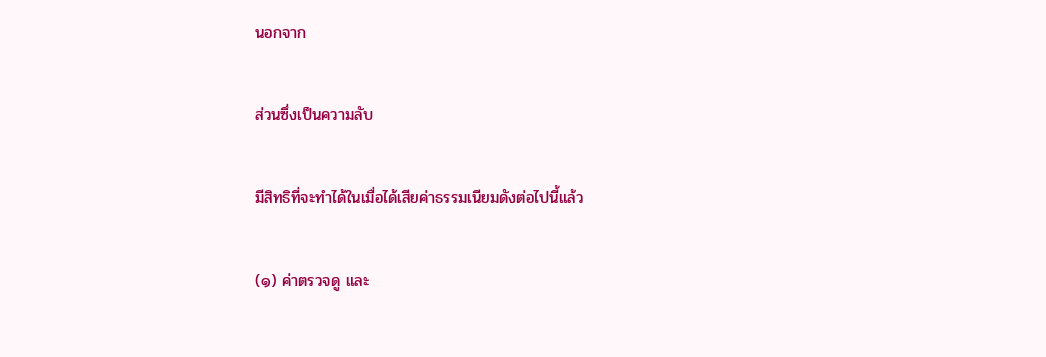นอกจาก

ส่วนซึ่งเป็นความลับ

มีสิทธิที่จะทำได้ในเมื่อได้เสียค่าธรรมเนียมดังต่อไปนี้แล้ว

(๑) ค่าตรวจดู และ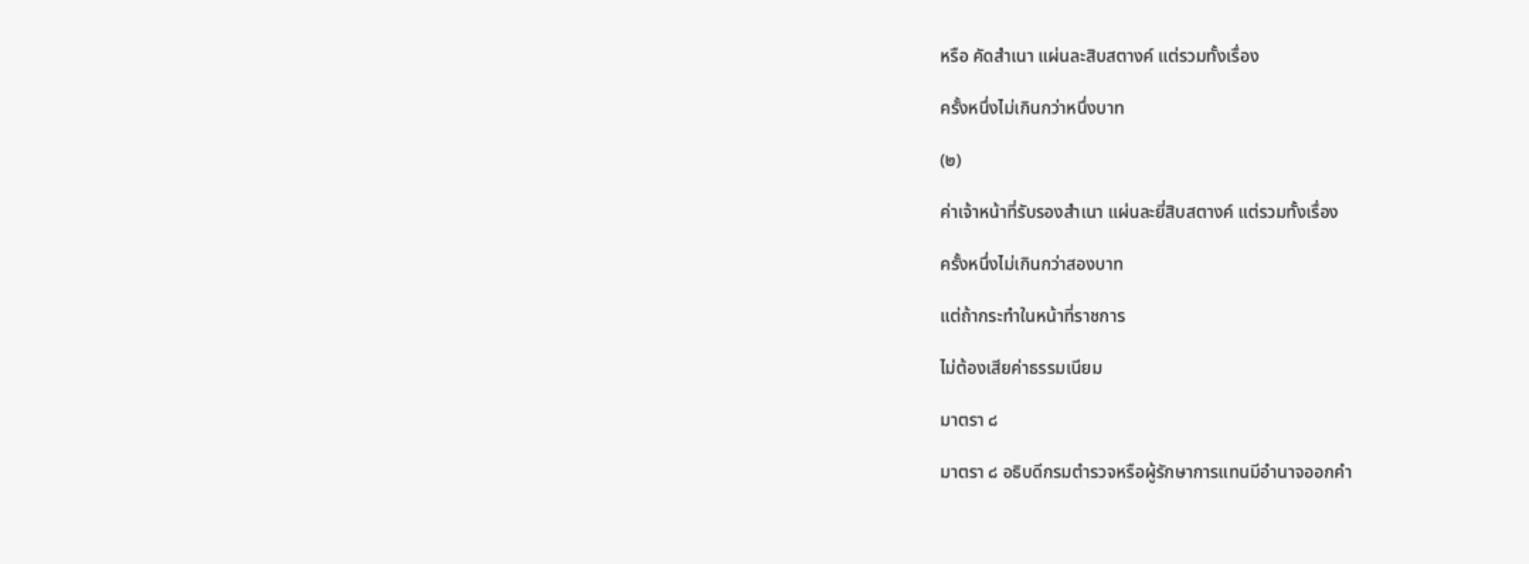หรือ คัดสำเนา แผ่นละสิบสตางค์ แต่รวมทั้งเรื่อง

ครั้งหนึ่งไม่เกินกว่าหนึ่งบาท

(๒)

ค่าเจ้าหน้าที่รับรองสำเนา แผ่นละยี่สิบสตางค์ แต่รวมทั้งเรื่อง

ครั้งหนึ่งไม่เกินกว่าสองบาท

แต่ถ้ากระทำในหน้าที่ราชการ

ไม่ต้องเสียค่าธรรมเนียม

มาตรา ๘

มาตรา ๘ อธิบดีกรมตำรวจหรือผู้รักษาการแทนมีอำนาจออกคำ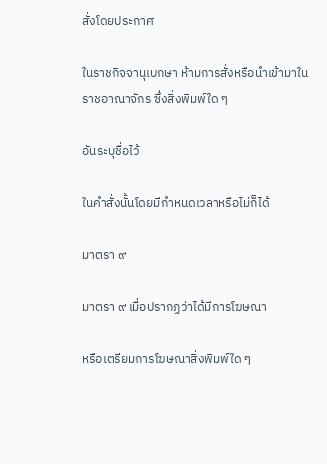สั่งโดยประกาศ

ในราชกิจจานุเบกษา ห้ามการสั่งหรือนำเข้ามาในราชอาณาจักร ซึ่งสิ่งพิมพ์ใด ๆ

อันระบุชื่อไว้

ในคำสั่งนั้นโดยมีกำหนดเวลาหรือไม่ก็ได้

มาตรา ๙

มาตรา ๙ เมื่อปรากฏว่าได้มีการโฆษณา

หรือเตรียมการโฆษณาสิ่งพิมพ์ใด ๆ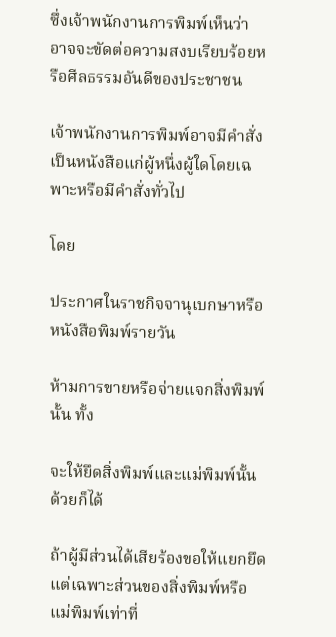ซึ่งเจ้าพนักงานการพิมพ์เห็นว่าอาจจะขัดต่อความสงบเรียบร้อยหรือศีลธรรมอันดีของประชาชน

เจ้าพนักงานการพิมพ์อาจมีคำสั่งเป็นหนังสือแก่ผู้หนึ่งผู้ใดโดยเฉพาะหรือมีคำสั่งทั่วไป

โดย

ประกาศในราชกิจจานุเบกษาหรือหนังสือพิมพ์รายวัน

ห้ามการขายหรือจ่ายแจกสิ่งพิมพ์นั้น ทั้ง

จะให้ยึดสิ่งพิมพ์และแม่พิมพ์นั้นด้วยก็ได้

ถ้าผู้มีส่วนได้เสียร้องขอให้แยกยึดแต่เฉพาะส่วนของสิ่งพิมพ์หรือแม่พิมพ์เท่าที่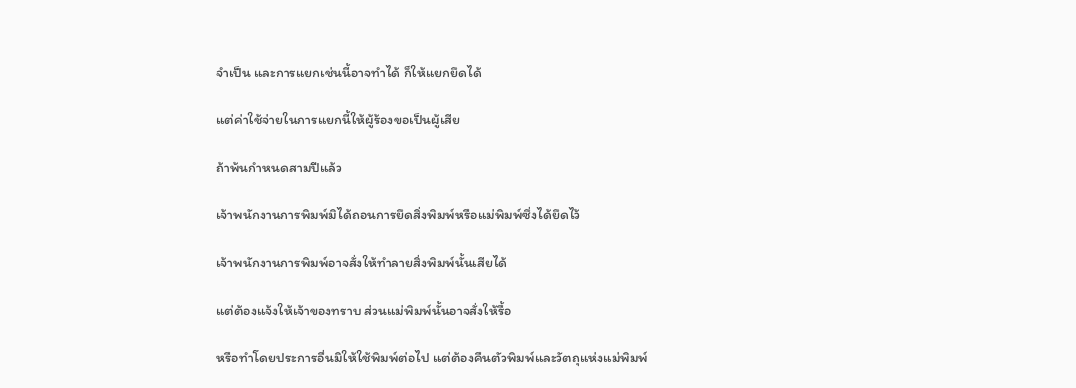จำเป็น และการแยกเช่นนี้อาจทำได้ ก็ให้แยกยึดได้

แต่ค่าใช้จ่ายในการแยกนี้ให้ผู้ร้องขอเป็นผู้เสีย

ถ้าพ้นกำหนดสามปีแล้ว

เจ้าพนักงานการพิมพ์มิได้ถอนการยึดสิ่งพิมพ์หรือแม่พิมพ์ซึ่งได้ยึดไว้

เจ้าพนักงานการพิมพ์อาจสั่งให้ทำลายสิ่งพิมพ์นั้นเสียได้

แต่ต้องแจ้งให้เจ้าของทราบ ส่วนแม่พิมพ์นั้นอาจสั่งให้รื้อ

หรือทำโดยประการอื่นมิให้ใช้พิมพ์ต่อไป แต่ต้องคืนตัวพิมพ์และวัตถุแห่งแม่พิมพ์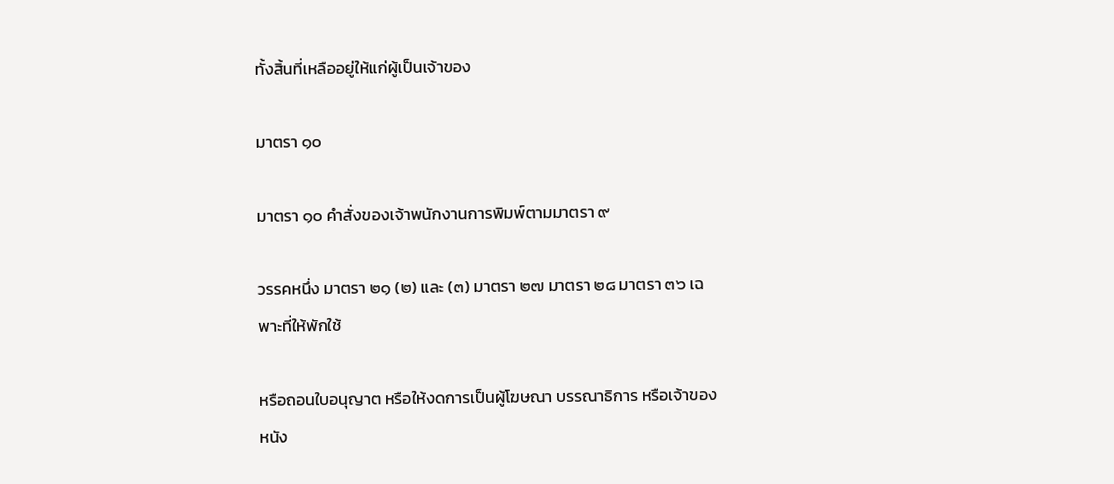ทั้งสิ้นที่เหลืออยู่ให้แก่ผู้เป็นเจ้าของ

มาตรา ๑๐

มาตรา ๑๐ คำสั่งของเจ้าพนักงานการพิมพ์ตามมาตรา ๙

วรรคหนึ่ง มาตรา ๒๑ (๒) และ (๓) มาตรา ๒๗ มาตรา ๒๘ มาตรา ๓๖ เฉพาะที่ให้พักใช้

หรือถอนใบอนุญาต หรือให้งดการเป็นผู้โฆษณา บรรณาธิการ หรือเจ้าของหนัง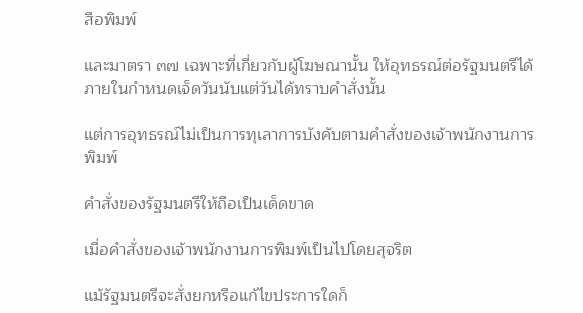สือพิมพ์

และมาตรา ๓๗ เฉพาะที่เกี่ยวกับผู้โฆษณานั้น ให้อุทธรณ์ต่อรัฐมนตรีได้ภายในกำหนดเจ็ดวันนับแต่วันได้ทราบคำสั่งนั้น

แต่การอุทธรณ์ไม่เป็นการทุเลาการบังคับตามคำสั่งของเจ้าพนักงานการพิมพ์

คำสั่งของรัฐมนตรีให้ถือเป็นเด็ดขาด

เมื่อคำสั่งของเจ้าพนักงานการพิมพ์เป็นไปโดยสุจริต

แม้รัฐมนตรีจะสั่งยกหรือแก้ไขประการใดก็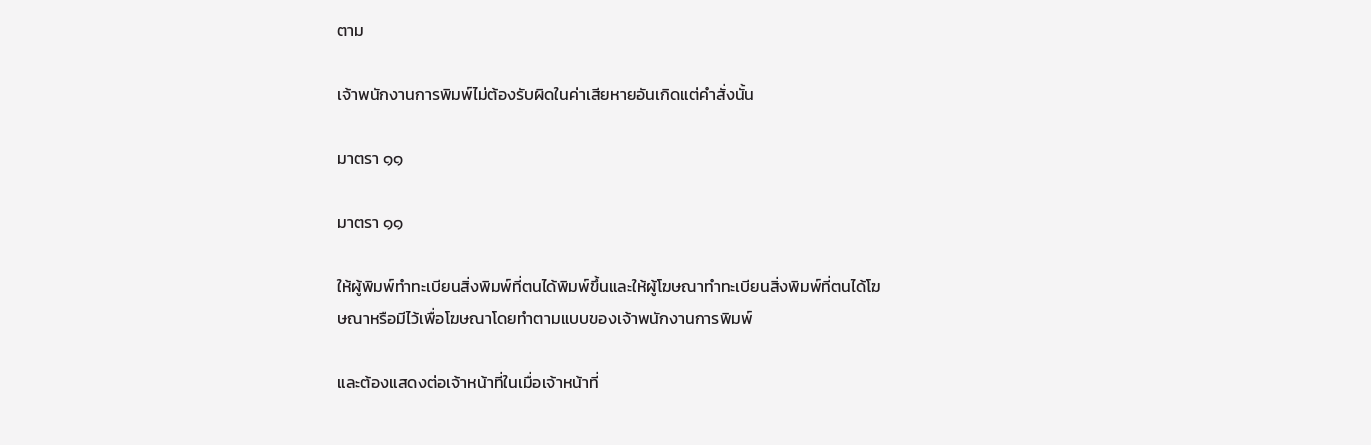ตาม

เจ้าพนักงานการพิมพ์ไม่ต้องรับผิดในค่าเสียหายอันเกิดแต่คำสั่งนั้น

มาตรา ๑๑

มาตรา ๑๑

ให้ผู้พิมพ์ทำทะเบียนสิ่งพิมพ์ที่ตนได้พิมพ์ขึ้นและให้ผู้โฆษณาทำทะเบียนสิ่งพิมพ์ที่ตนได้โฆษณาหรือมีไว้เพื่อโฆษณาโดยทำตามแบบของเจ้าพนักงานการพิมพ์

และต้องแสดงต่อเจ้าหน้าที่ในเมื่อเจ้าหน้าที่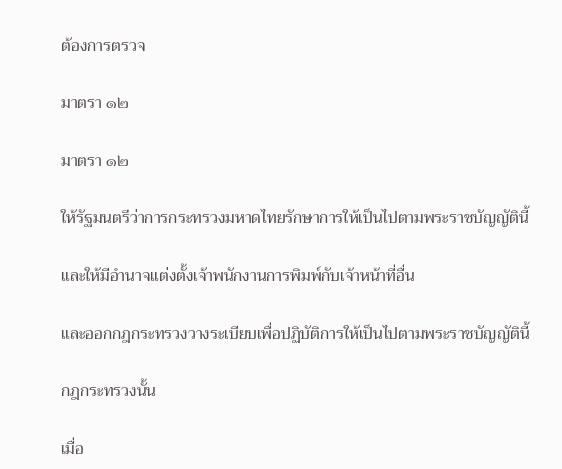ต้องการตรวจ

มาตรา ๑๒

มาตรา ๑๒

ให้รัฐมนตรีว่าการกระทรวงมหาดไทยรักษาการให้เป็นไปตามพระราชบัญญัตินี้

และให้มีอำนาจแต่งตั้งเจ้าพนักงานการพิมพ์กับเจ้าหน้าที่อื่น

และออกกฎกระทรวงวางระเบียบเพื่อปฏิบัติการให้เป็นไปตามพระราชบัญญัตินี้

กฎกระทรวงนั้น

เมื่อ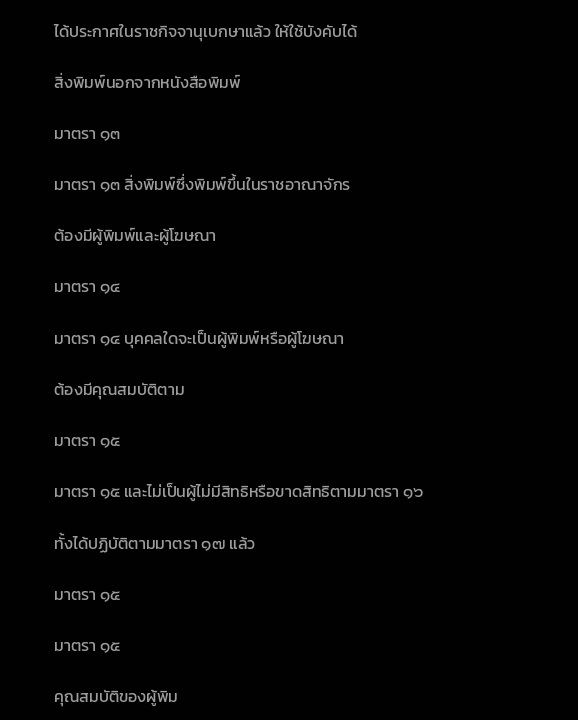ได้ประกาศในราชกิจจานุเบกษาแล้ว ให้ใช้บังคับได้

สิ่งพิมพ์นอกจากหนังสือพิมพ์

มาตรา ๑๓

มาตรา ๑๓ สิ่งพิมพ์ซึ่งพิมพ์ขึ้นในราชอาณาจักร

ต้องมีผู้พิมพ์และผู้โฆษณา

มาตรา ๑๔

มาตรา ๑๔ บุคคลใดจะเป็นผู้พิมพ์หรือผู้โฆษณา

ต้องมีคุณสมบัติตาม

มาตรา ๑๕

มาตรา ๑๕ และไม่เป็นผู้ไม่มีสิทธิหรือขาดสิทธิตามมาตรา ๑๖

ทั้งได้ปฏิบัติตามมาตรา ๑๗ แล้ว

มาตรา ๑๕

มาตรา ๑๕

คุณสมบัติของผู้พิม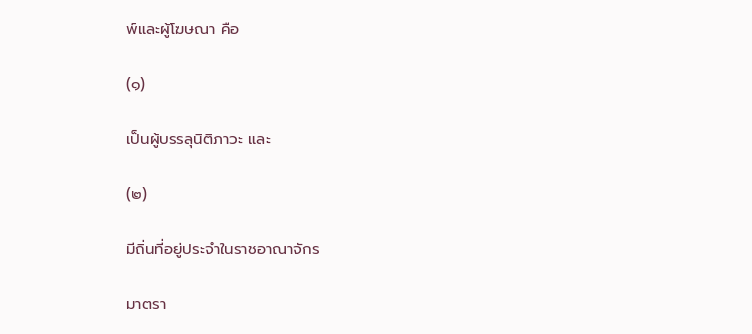พ์และผู้โฆษณา คือ

(๑)

เป็นผู้บรรลุนิติภาวะ และ

(๒)

มีถิ่นที่อยู่ประจำในราชอาณาจักร

มาตรา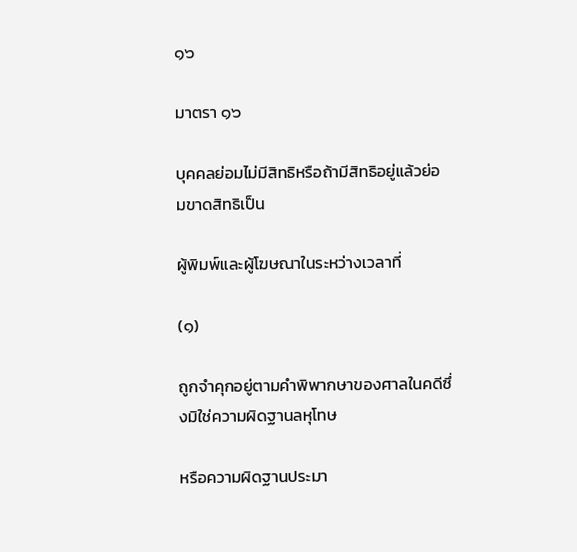๑๖

มาตรา ๑๖

บุคคลย่อมไม่มีสิทธิหรือถ้ามีสิทธิอยู่แล้วย่อมขาดสิทธิเป็น

ผู้พิมพ์และผู้โฆษณาในระหว่างเวลาที่

(๑)

ถูกจำคุกอยู่ตามคำพิพากษาของศาลในคดีซึ่งมิใช่ความผิดฐานลหุโทษ

หรือความผิดฐานประมา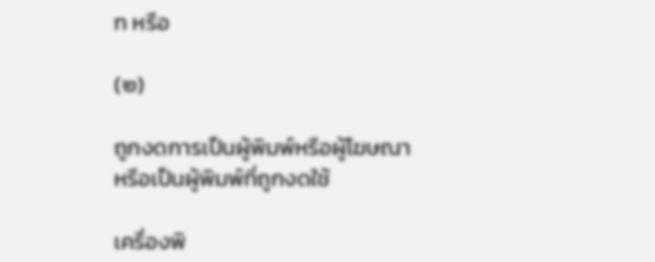ท หรือ

(๒)

ถูกงดการเป็นผู้พิมพ์หรือผู้โฆษณา หรือเป็นผู้พิมพ์ที่ถูกงดใช้

เครื่องพิ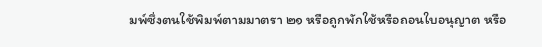มพ์ซึ่งตนใช้พิมพ์ตามมาตรา ๒๑ หรือถูกพักใช้หรือถอนใบอนุญาต หรือ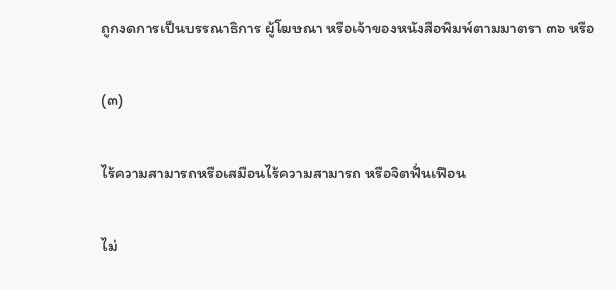ถูกงดการเป็นบรรณาธิการ ผู้โฆษณา หรือเจ้าของหนังสือพิมพ์ตามมาตรา ๓๖ หรือ

(๓)

ไร้ความสามารถหรือเสมือนไร้ความสามารถ หรือจิตฟั่นเฟือน

ไม่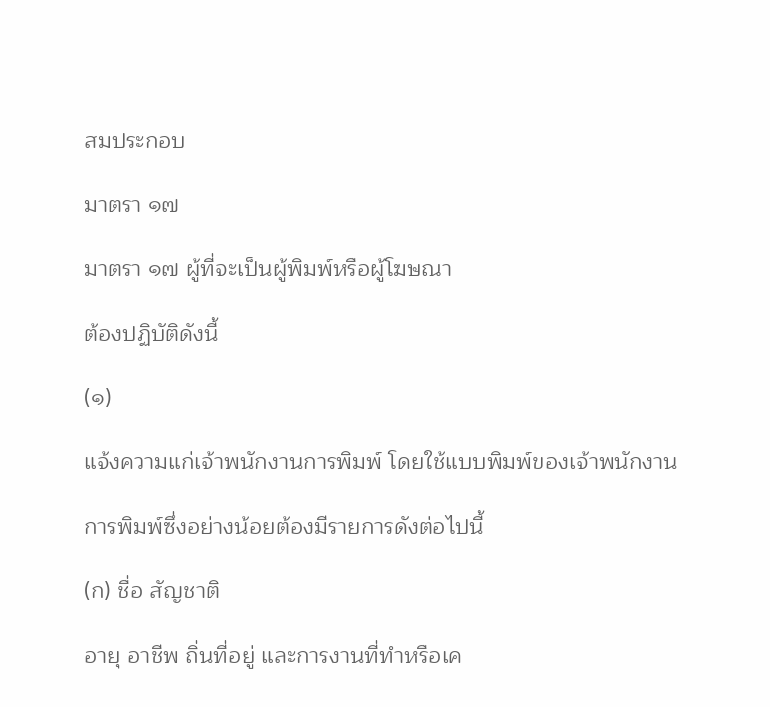สมประกอบ

มาตรา ๑๗

มาตรา ๑๗ ผู้ที่จะเป็นผู้พิมพ์หรือผู้โฆษณา

ต้องปฏิบัติดังนี้

(๑)

แจ้งความแก่เจ้าพนักงานการพิมพ์ โดยใช้แบบพิมพ์ของเจ้าพนักงาน

การพิมพ์ซึ่งอย่างน้อยต้องมีรายการดังต่อไปนี้

(ก) ชื่อ สัญชาติ

อายุ อาชีพ ถิ่นที่อยู่ และการงานที่ทำหรือเค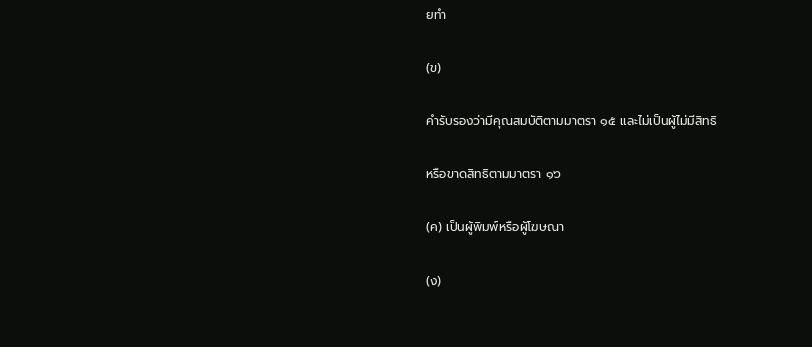ยทำ

(ข)

คำรับรองว่ามีคุณสมบัติตามมาตรา ๑๕ และไม่เป็นผู้ไม่มีสิทธิ

หรือขาดสิทธิตามมาตรา ๑๖

(ค) เป็นผู้พิมพ์หรือผู้โฆษณา

(ง)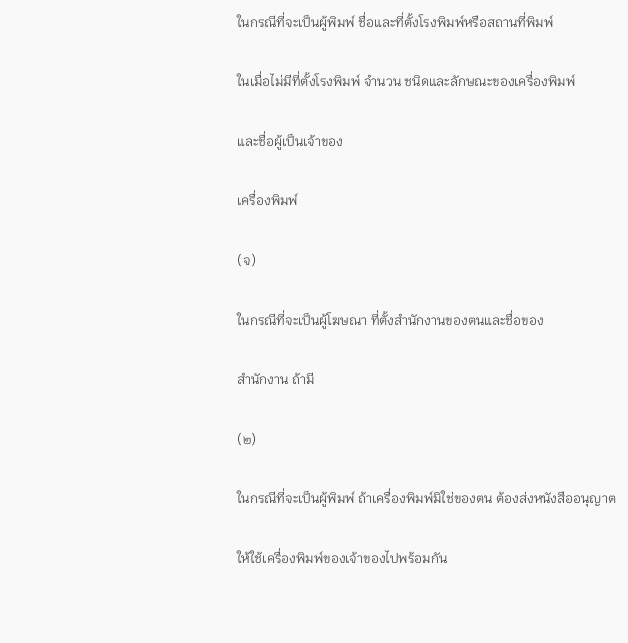ในกรณีที่จะเป็นผู้พิมพ์ ชื่อและที่ตั้งโรงพิมพ์หรือสถานที่พิมพ์

ในเมื่อไม่มีที่ตั้งโรงพิมพ์ จำนวน ชนิดและลักษณะของเครื่องพิมพ์

และชื่อผู้เป็นเจ้าของ

เครื่องพิมพ์

(จ)

ในกรณีที่จะเป็นผู้โฆษณา ที่ตั้งสำนักงานของตนและชื่อของ

สำนักงาน ถ้ามี

(๒)

ในกรณีที่จะเป็นผู้พิมพ์ ถ้าเครื่องพิมพ์มิใช่ของตน ต้องส่งหนังสืออนุญาต

ให้ใช้เครื่องพิมพ์ของเจ้าของไปพร้อมกัน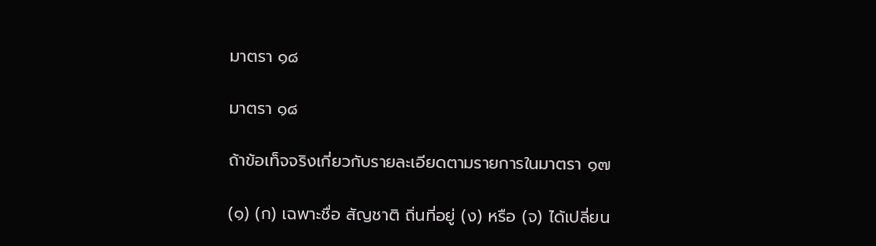มาตรา ๑๘

มาตรา ๑๘

ถ้าข้อเท็จจริงเกี่ยวกับรายละเอียดตามรายการในมาตรา ๑๗

(๑) (ก) เฉพาะชื่อ สัญชาติ ถิ่นที่อยู่ (ง) หรือ (จ) ได้เปลี่ยน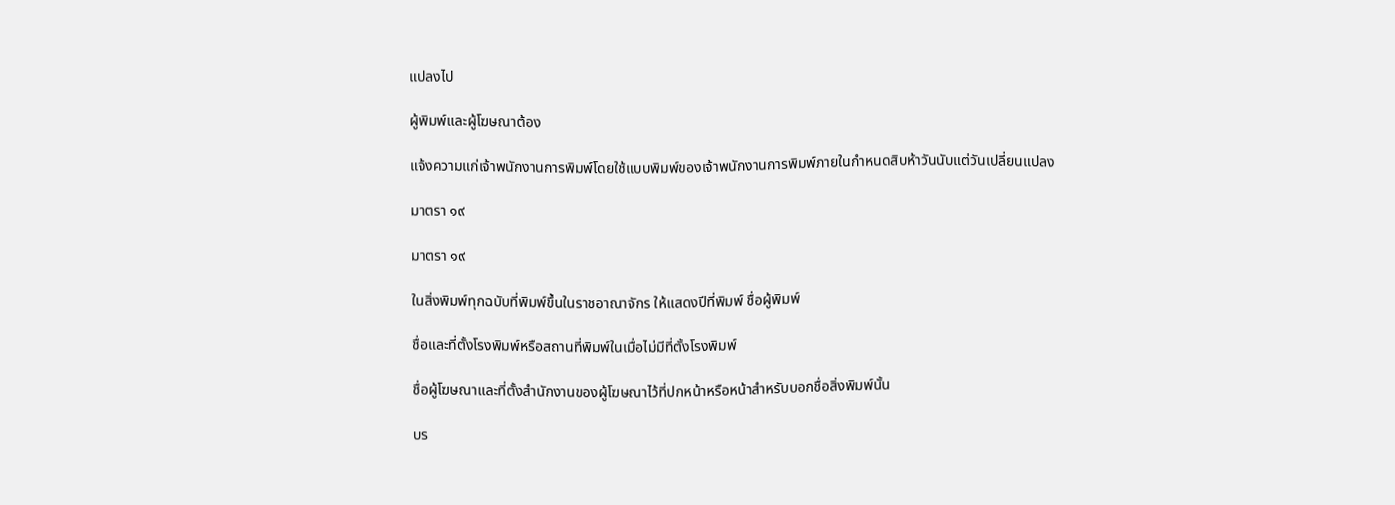แปลงไป

ผู้พิมพ์และผู้โฆษณาต้อง

แจ้งความแก่เจ้าพนักงานการพิมพ์โดยใช้แบบพิมพ์ของเจ้าพนักงานการพิมพ์ภายในกำหนดสิบห้าวันนับแต่วันเปลี่ยนแปลง

มาตรา ๑๙

มาตรา ๑๙

ในสิ่งพิมพ์ทุกฉบับที่พิมพ์ขึ้นในราชอาณาจักร ให้แสดงปีที่พิมพ์ ชื่อผู้พิมพ์

ชื่อและที่ตั้งโรงพิมพ์หรือสถานที่พิมพ์ในเมื่อไม่มีที่ตั้งโรงพิมพ์

ชื่อผู้โฆษณาและที่ตั้งสำนักงานของผู้โฆษณาไว้ที่ปกหน้าหรือหน้าสำหรับบอกชื่อสิ่งพิมพ์นั้น

บร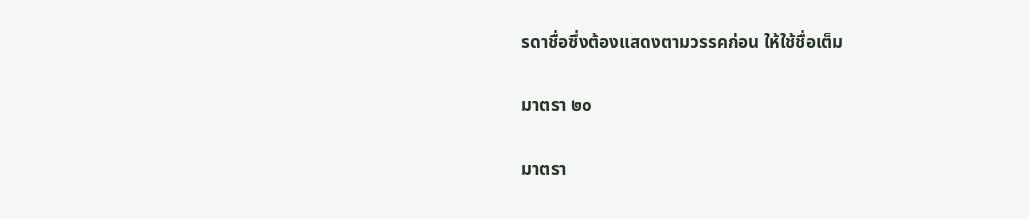รดาชื่อซึ่งต้องแสดงตามวรรคก่อน ให้ใช้ชื่อเต็ม

มาตรา ๒๐

มาตรา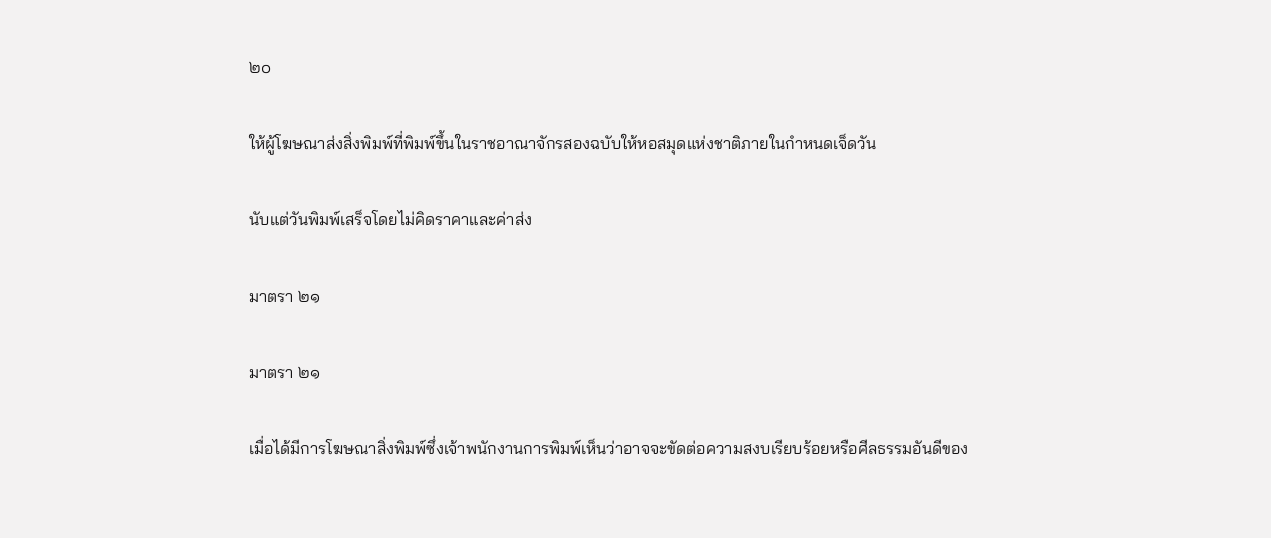๒๐

ให้ผู้โฆษณาส่งสิ่งพิมพ์ที่พิมพ์ขึ้นในราชอาณาจักรสองฉบับให้หอสมุดแห่งชาติภายในกำหนดเจ็ดวัน

นับแต่วันพิมพ์เสร็จโดยไม่คิดราคาและค่าส่ง

มาตรา ๒๑

มาตรา ๒๑

เมื่อได้มีการโฆษณาสิ่งพิมพ์ซึ่งเจ้าพนักงานการพิมพ์เห็นว่าอาจจะขัดต่อความสงบเรียบร้อยหรือศีลธรรมอันดีของ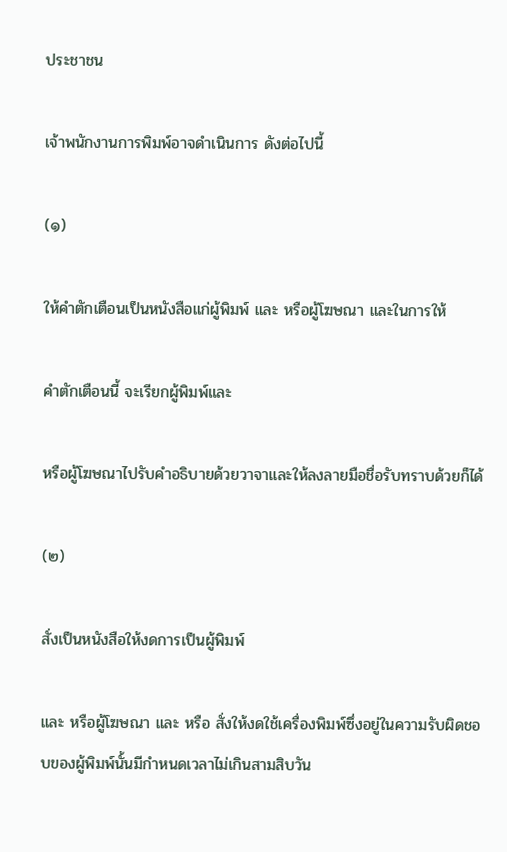ประชาชน

เจ้าพนักงานการพิมพ์อาจดำเนินการ ดังต่อไปนี้

(๑)

ให้คำตักเตือนเป็นหนังสือแก่ผู้พิมพ์ และ หรือผู้โฆษณา และในการให้

คำตักเตือนนี้ จะเรียกผู้พิมพ์และ

หรือผู้โฆษณาไปรับคำอธิบายด้วยวาจาและให้ลงลายมือชื่อรับทราบด้วยก็ได้

(๒)

สั่งเป็นหนังสือให้งดการเป็นผู้พิมพ์

และ หรือผู้โฆษณา และ หรือ สั่งให้งดใช้เครื่องพิมพ์ซึ่งอยู่ในความรับผิดชอบของผู้พิมพ์นั้นมีกำหนดเวลาไม่เกินสามสิบวัน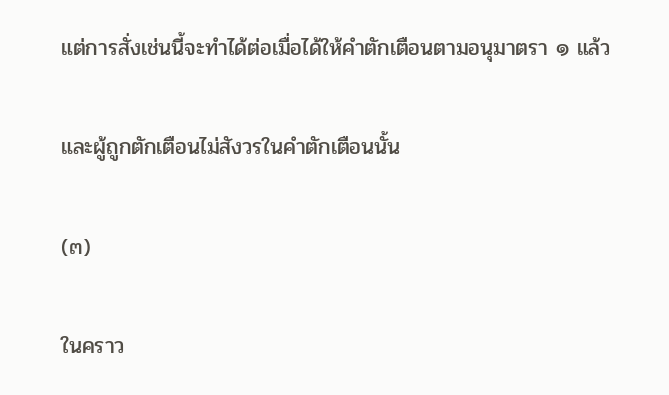แต่การสั่งเช่นนี้จะทำได้ต่อเมื่อได้ให้คำตักเตือนตามอนุมาตรา ๑ แล้ว

และผู้ถูกตักเตือนไม่สังวรในคำตักเตือนนั้น

(๓)

ในคราว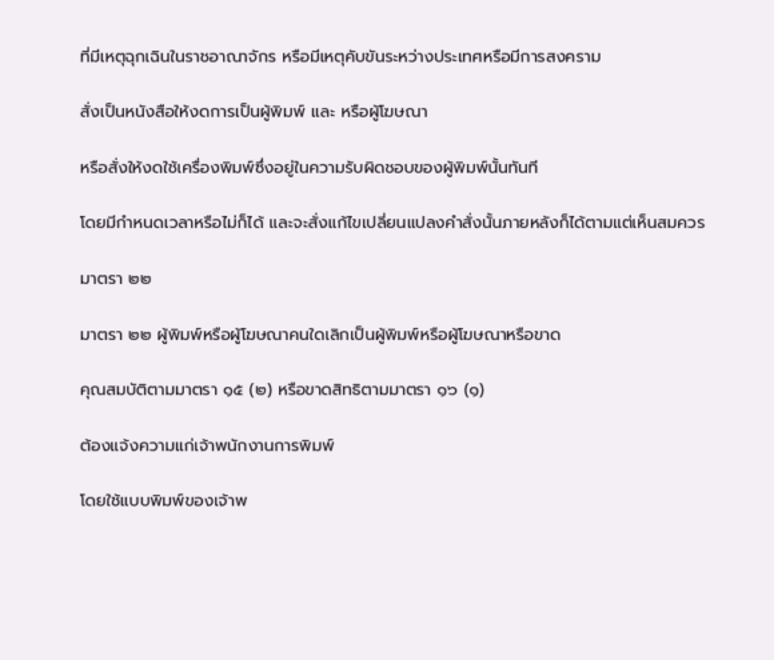ที่มีเหตุฉุกเฉินในราชอาณาจักร หรือมีเหตุคับขันระหว่างประเทศหรือมีการสงคราม

สั่งเป็นหนังสือให้งดการเป็นผู้พิมพ์ และ หรือผู้โฆษณา

หรือสั่งให้งดใช้เครื่องพิมพ์ซึ่งอยู่ในความรับผิดชอบของผู้พิมพ์นั้นทันที

โดยมีกำหนดเวลาหรือไม่ก็ได้ และจะสั่งแก้ไขเปลี่ยนแปลงคำสั่งนั้นภายหลังก็ได้ตามแต่เห็นสมควร

มาตรา ๒๒

มาตรา ๒๒ ผู้พิมพ์หรือผู้โฆษณาคนใดเลิกเป็นผู้พิมพ์หรือผู้โฆษณาหรือขาด

คุณสมบัติตามมาตรา ๑๕ (๒) หรือขาดสิทธิตามมาตรา ๑๖ (๑)

ต้องแจ้งความแก่เจ้าพนักงานการพิมพ์

โดยใช้แบบพิมพ์ของเจ้าพ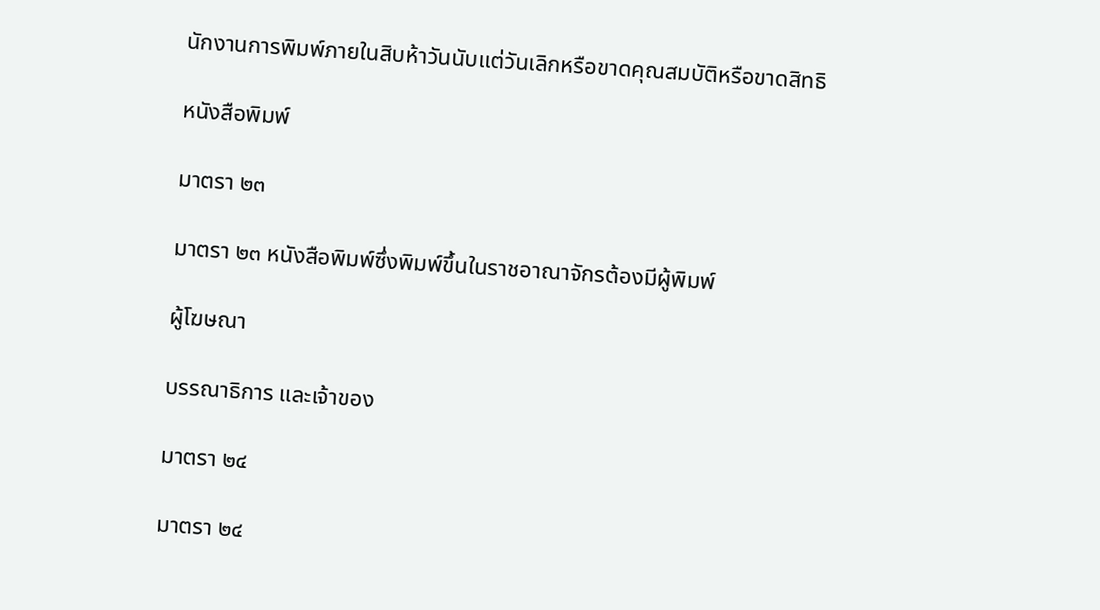นักงานการพิมพ์ภายในสิบห้าวันนับแต่วันเลิกหรือขาดคุณสมบัติหรือขาดสิทธิ

หนังสือพิมพ์

มาตรา ๒๓

มาตรา ๒๓ หนังสือพิมพ์ซึ่งพิมพ์ขึ้นในราชอาณาจักรต้องมีผู้พิมพ์

ผู้โฆษณา

บรรณาธิการ และเจ้าของ

มาตรา ๒๔

มาตรา ๒๔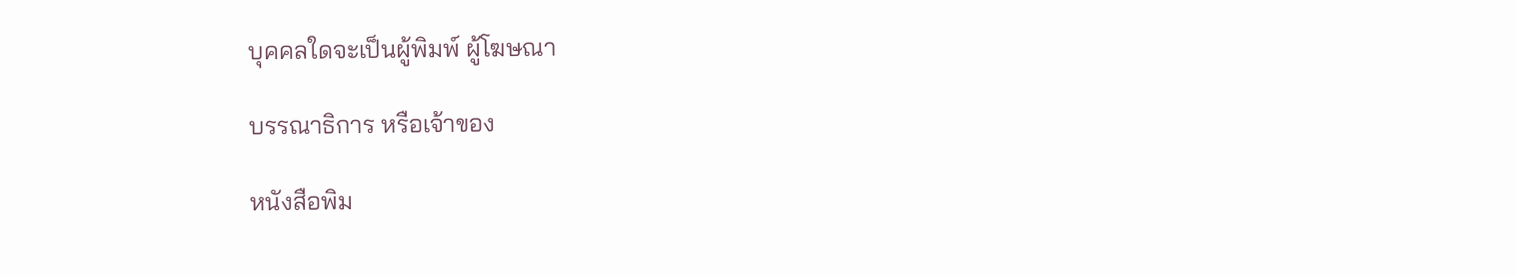บุคคลใดจะเป็นผู้พิมพ์ ผู้โฆษณา

บรรณาธิการ หรือเจ้าของ

หนังสือพิม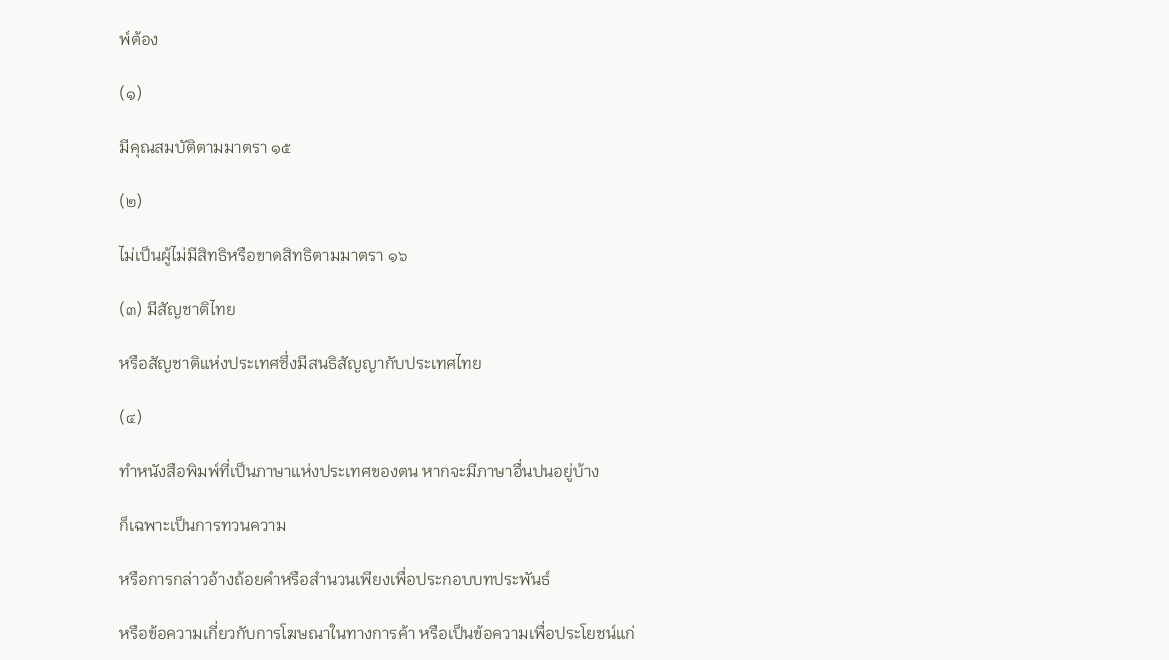พ์ต้อง

(๑)

มีคุณสมบัติตามมาตรา ๑๕

(๒)

ไม่เป็นผู้ไม่มีสิทธิหรือขาดสิทธิตามมาตรา ๑๖

(๓) มีสัญชาติไทย

หรือสัญชาติแห่งประเทศซึ่งมีสนธิสัญญากับประเทศไทย

(๔)

ทำหนังสือพิมพ์ที่เป็นภาษาแห่งประเทศของตน หากจะมีภาษาอื่นปนอยู่บ้าง

ก็เฉพาะเป็นการทวนความ

หรือการกล่าวอ้างถ้อยคำหรือสำนวนเพียงเพื่อประกอบบทประพันธ์

หรือข้อความเกี่ยวกับการโฆษณาในทางการค้า หรือเป็นข้อความเพื่อประโยชน์แก่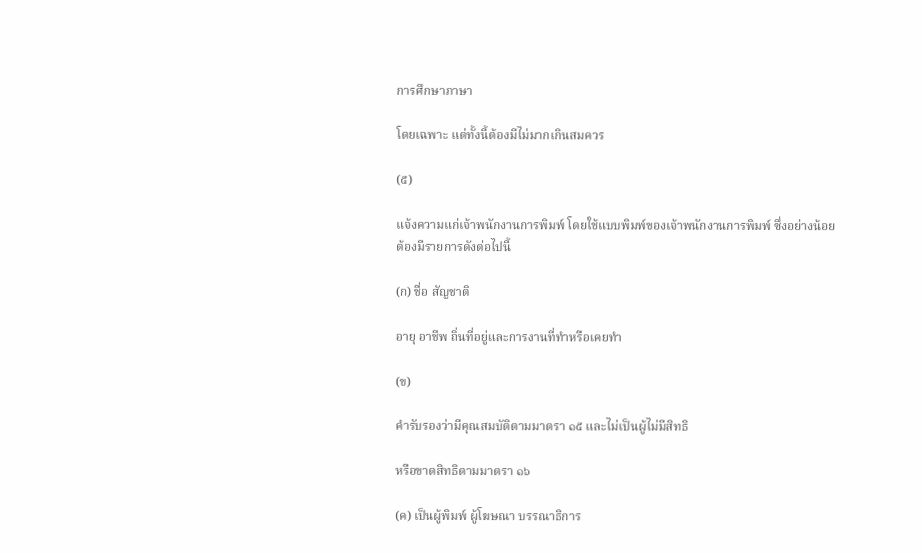การศึกษาภาษา

โดยเฉพาะ แต่ทั้งนี้ต้องมีไม่มากเกินสมควร

(๕)

แจ้งความแก่เจ้าพนักงานการพิมพ์ โดยใช้แบบพิมพ์ของเจ้าพนักงานการพิมพ์ ซึ่งอย่างน้อยต้องมีรายการดังต่อไปนี้

(ก) ชื่อ สัญชาติ

อายุ อาชีพ ถิ่นที่อยู่และการงานที่ทำหรือเคยทำ

(ข)

คำรับรองว่ามีคุณสมบัติตามมาตรา ๑๕ และไม่เป็นผู้ไม่มีสิทธิ

หรือขาดสิทธิตามมาตรา ๑๖

(ค) เป็นผู้พิมพ์ ผู้โฆษณา บรรณาธิการ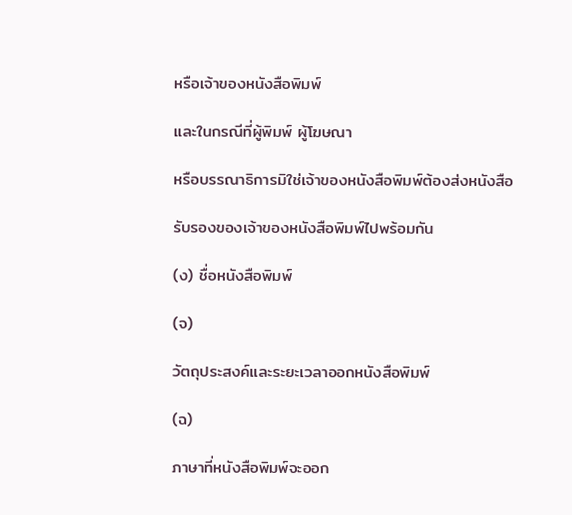หรือเจ้าของหนังสือพิมพ์

และในกรณีที่ผู้พิมพ์ ผู้โฆษณา

หรือบรรณาธิการมิใช่เจ้าของหนังสือพิมพ์ต้องส่งหนังสือ

รับรองของเจ้าของหนังสือพิมพ์ไปพร้อมกัน

(ง) ชื่อหนังสือพิมพ์

(จ)

วัตถุประสงค์และระยะเวลาออกหนังสือพิมพ์

(ฉ)

ภาษาที่หนังสือพิมพ์จะออก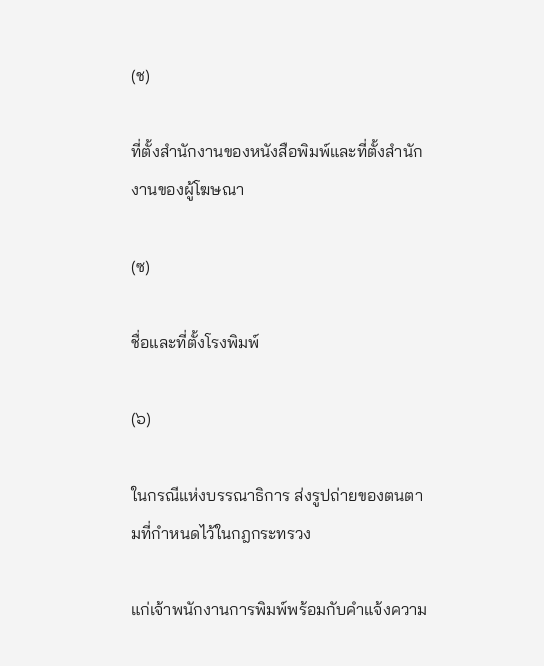(ช)

ที่ตั้งสำนักงานของหนังสือพิมพ์และที่ตั้งสำนักงานของผู้โฆษณา

(ซ)

ชื่อและที่ตั้งโรงพิมพ์

(๖)

ในกรณีแห่งบรรณาธิการ ส่งรูปถ่ายของตนตามที่กำหนดไว้ในกฎกระทรวง

แก่เจ้าพนักงานการพิมพ์พร้อมกับคำแจ้งความ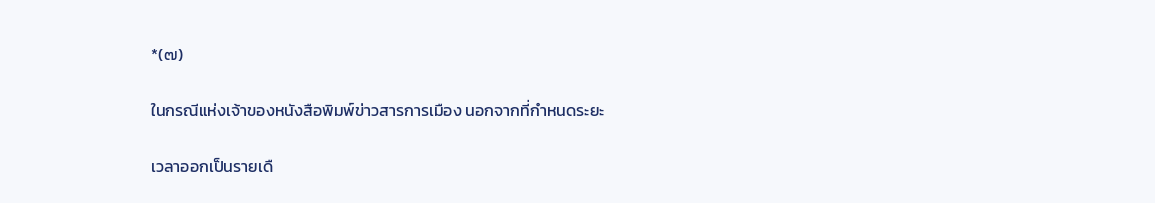*(๗)

ในกรณีแห่งเจ้าของหนังสือพิมพ์ข่าวสารการเมือง นอกจากที่กำหนดระยะ

เวลาออกเป็นรายเดื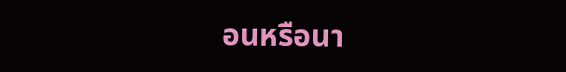อนหรือนา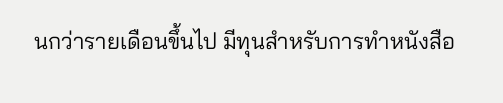นกว่ารายเดือนขึ้นไป มีทุนสำหรับการทำหนังสือ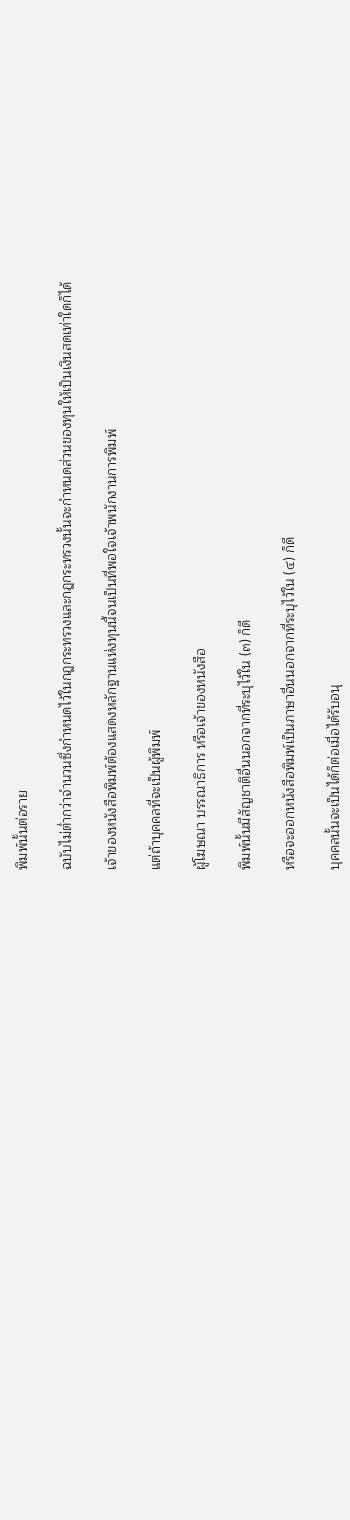พิมพ์นั้นต่อราย

ฉบับไม่ต่ำกว่าจำนวนซึ่งกำหนดไว้ในกฎกระทรวงและกฎกระทรวงนั้นจะกำหนดส่วนของทุนให้เป็นเงินสดเท่าใดก็ได้

เจ้าของหนังสือพิมพ์ต้องแสดงหลักฐานแห่งทุนนี้จนเป็นที่พอใจเจ้าพนักงานการพิมพ์

แต่ถ้าบุคคลที่จะเป็นผู้พิมพ์

ผู้โฆษณา บรรณาธิการ หรือเจ้าของหนังสือ

พิมพ์นั้นมีสัญชาติอื่นนอกจากที่ระบุไว้ใน (๓) ก็ดี

หรือจะออกหนังสือพิมพ์เป็นภาษาอื่นนอกจากที่ระบุไว้ใน (๔) ก็ดี

บุคคลนั้นจะเป็นได้ก็ต่อเมื่อได้รับอนุ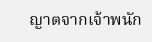ญาตจากเจ้าพนัก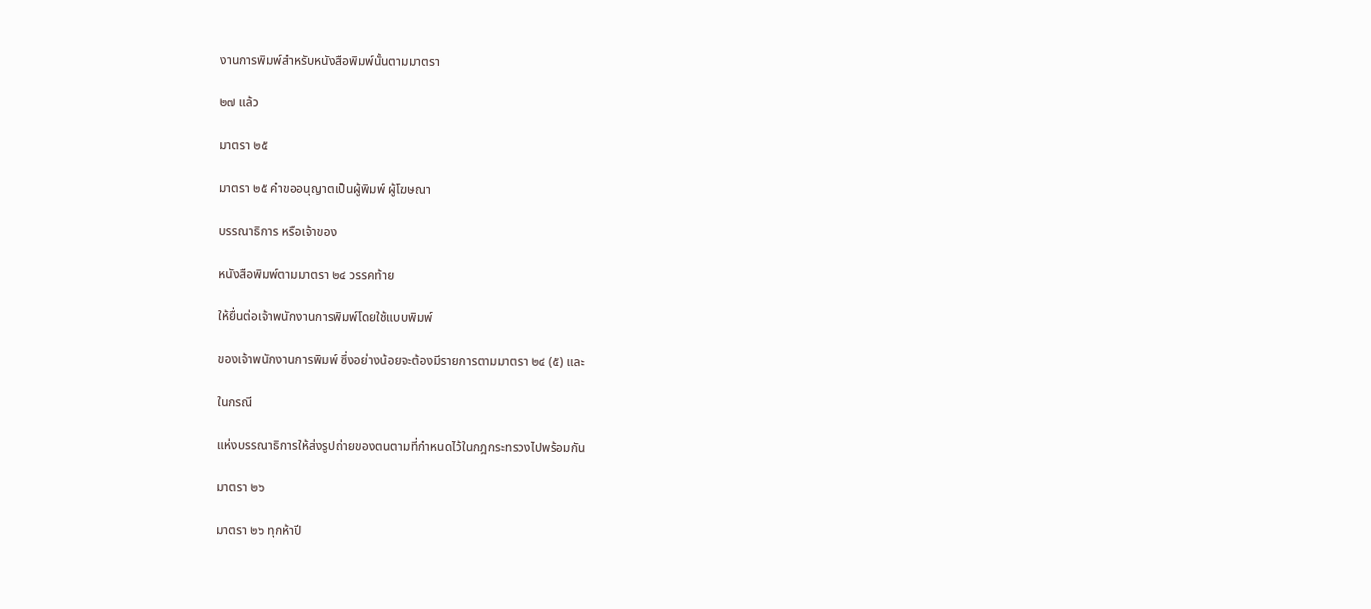งานการพิมพ์สำหรับหนังสือพิมพ์นั้นตามมาตรา

๒๗ แล้ว

มาตรา ๒๕

มาตรา ๒๕ คำขออนุญาตเป็นผู้พิมพ์ ผู้โฆษณา

บรรณาธิการ หรือเจ้าของ

หนังสือพิมพ์ตามมาตรา ๒๔ วรรคท้าย

ให้ยื่นต่อเจ้าพนักงานการพิมพ์โดยใช้แบบพิมพ์

ของเจ้าพนักงานการพิมพ์ ซึ่งอย่างน้อยจะต้องมีรายการตามมาตรา ๒๔ (๕) และ

ในกรณี

แห่งบรรณาธิการให้ส่งรูปถ่ายของตนตามที่กำหนดไว้ในกฎกระทรวงไปพร้อมกัน

มาตรา ๒๖

มาตรา ๒๖ ทุกห้าปี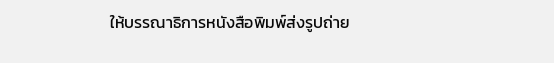ให้บรรณาธิการหนังสือพิมพ์ส่งรูปถ่าย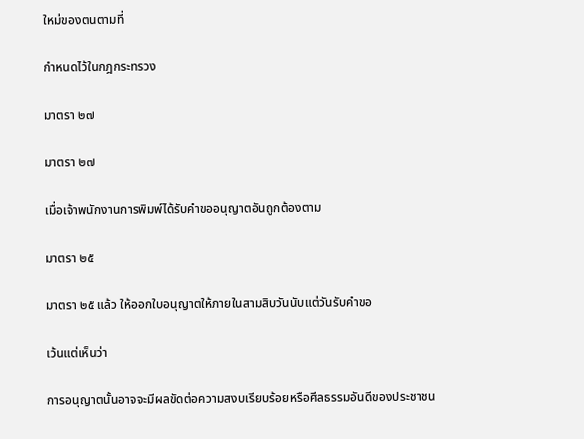ใหม่ของตนตามที่

กำหนดไว้ในกฎกระทรวง

มาตรา ๒๗

มาตรา ๒๗

เมื่อเจ้าพนักงานการพิมพ์ได้รับคำขออนุญาตอันถูกต้องตาม

มาตรา ๒๕

มาตรา ๒๕ แล้ว ให้ออกใบอนุญาตให้ภายในสามสิบวันนับแต่วันรับคำขอ

เว้นแต่เห็นว่า

การอนุญาตนั้นอาจจะมีผลขัดต่อความสงบเรียบร้อยหรือศีลธรรมอันดีของประชาชน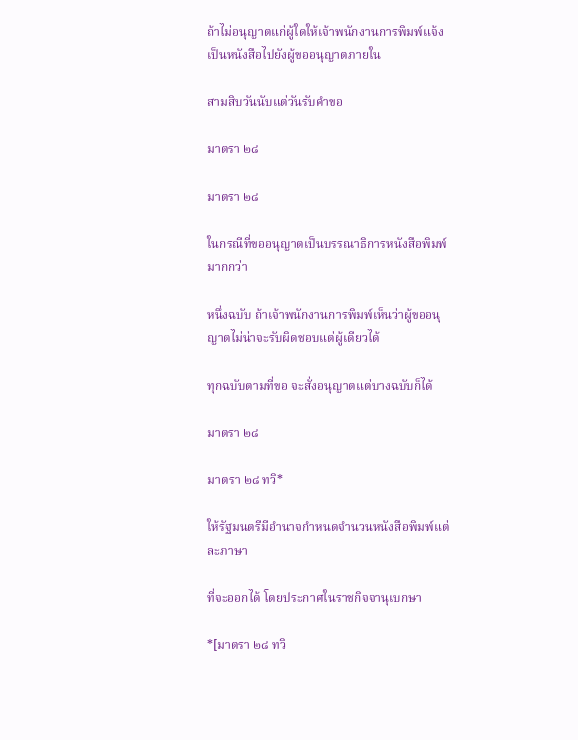ถ้าไม่อนุญาตแก่ผู้ใดให้เจ้าพนักงานการพิมพ์แจ้งเป็นหนังสือไปยังผู้ขออนุญาตภายใน

สามสิบวันนับแต่วันรับคำขอ

มาตรา ๒๘

มาตรา ๒๘

ในกรณีที่ขออนุญาตเป็นบรรณาธิการหนังสือพิมพ์มากกว่า

หนึ่งฉบับ ถ้าเจ้าพนักงานการพิมพ์เห็นว่าผู้ขออนุญาตไม่น่าจะรับผิดชอบแต่ผู้เดียวได้

ทุกฉบับตามที่ขอ จะสั่งอนุญาตแต่บางฉบับก็ได้

มาตรา ๒๘

มาตรา ๒๘ ทวิ*

ให้รัฐมนตรีมีอำนาจกำหนดจำนวนหนังสือพิมพ์แต่ละภาษา

ที่จะออกได้ โดยประกาศในราชกิจจานุเบกษา

*[มาตรา ๒๘ ทวิ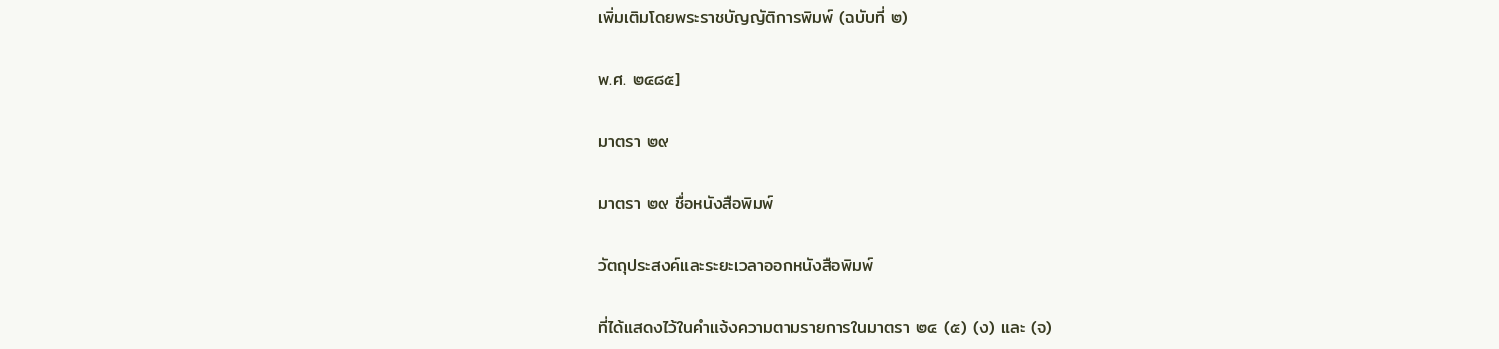เพิ่มเติมโดยพระราชบัญญัติการพิมพ์ (ฉบับที่ ๒)

พ.ศ. ๒๔๘๕]

มาตรา ๒๙

มาตรา ๒๙ ชื่อหนังสือพิมพ์

วัตถุประสงค์และระยะเวลาออกหนังสือพิมพ์

ที่ได้แสดงไว้ในคำแจ้งความตามรายการในมาตรา ๒๔ (๕) (ง) และ (จ)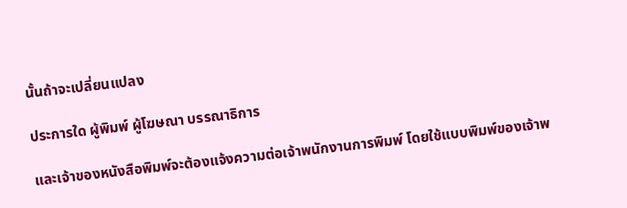นั้นถ้าจะเปลี่ยนแปลง

ประการใด ผู้พิมพ์ ผู้โฆษณา บรรณาธิการ

และเจ้าของหนังสือพิมพ์จะต้องแจ้งความต่อเจ้าพนักงานการพิมพ์ โดยใช้แบบพิมพ์ของเจ้าพ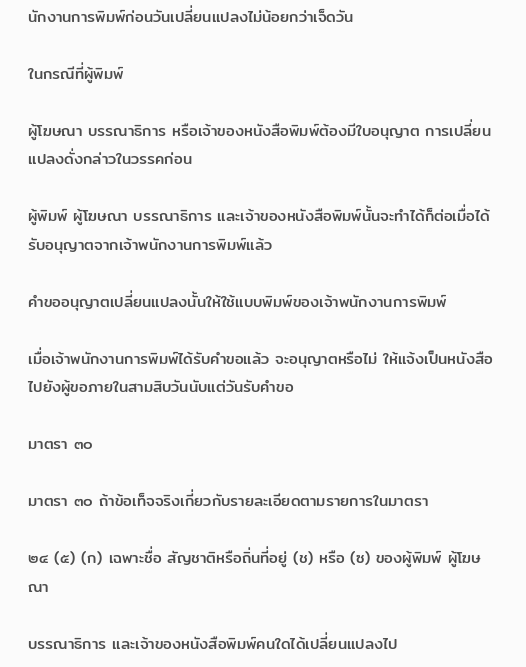นักงานการพิมพ์ก่อนวันเปลี่ยนแปลงไม่น้อยกว่าเจ็ดวัน

ในกรณีที่ผู้พิมพ์

ผู้โฆษณา บรรณาธิการ หรือเจ้าของหนังสือพิมพ์ต้องมีใบอนุญาต การเปลี่ยนแปลงดั่งกล่าวในวรรคก่อน

ผู้พิมพ์ ผู้โฆษณา บรรณาธิการ และเจ้าของหนังสือพิมพ์นั้นจะทำได้ก็ต่อเมื่อได้รับอนุญาตจากเจ้าพนักงานการพิมพ์แล้ว

คำขออนุญาตเปลี่ยนแปลงนั้นให้ใช้แบบพิมพ์ของเจ้าพนักงานการพิมพ์

เมื่อเจ้าพนักงานการพิมพ์ได้รับคำขอแล้ว จะอนุญาตหรือไม่ ให้แจ้งเป็นหนังสือไปยังผู้ขอภายในสามสิบวันนับแต่วันรับคำขอ

มาตรา ๓๐

มาตรา ๓๐ ถ้าข้อเท็จจริงเกี่ยวกับรายละเอียดตามรายการในมาตรา

๒๔ (๕) (ก) เฉพาะชื่อ สัญชาติหรือถิ่นที่อยู่ (ช) หรือ (ซ) ของผู้พิมพ์ ผู้โฆษณา

บรรณาธิการ และเจ้าของหนังสือพิมพ์คนใดได้เปลี่ยนแปลงไป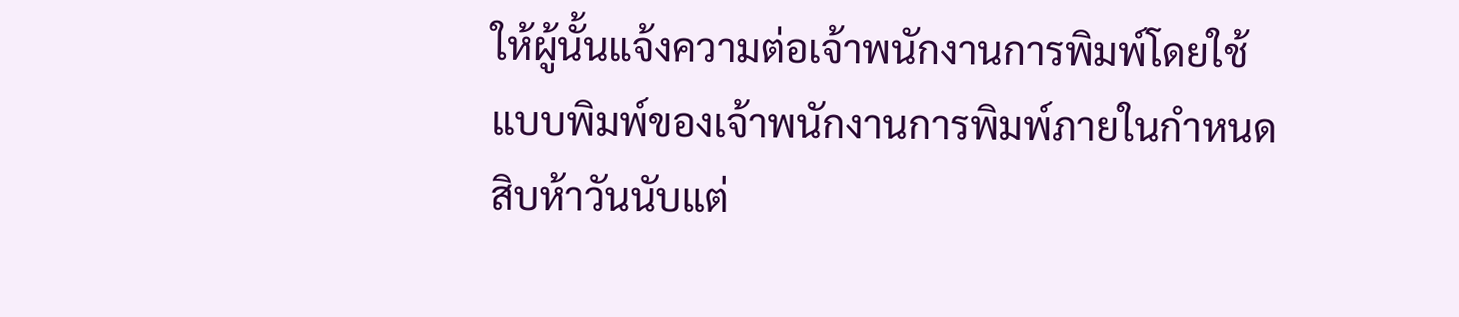ให้ผู้นั้นแจ้งความต่อเจ้าพนักงานการพิมพ์โดยใช้แบบพิมพ์ของเจ้าพนักงานการพิมพ์ภายในกำหนดสิบห้าวันนับแต่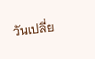วันเปลี่ย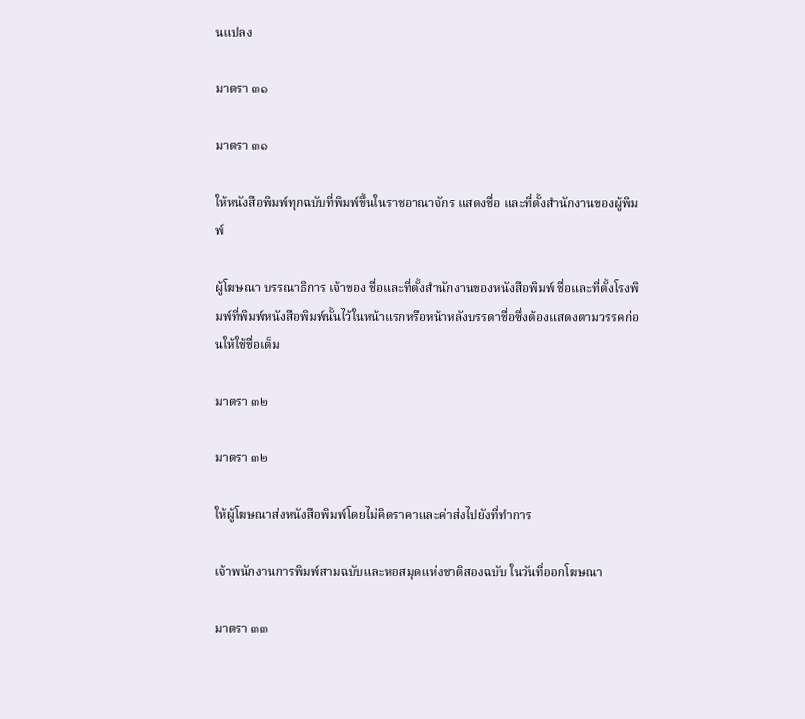นแปลง

มาตรา ๓๑

มาตรา ๓๑

ให้หนังสือพิมพ์ทุกฉบับที่พิมพ์ขึ้นในราชอาณาจักร แสดงชื่อ และที่ตั้งสำนักงานของผู้พิมพ์

ผู้โฆษณา บรรณาธิการ เจ้าของ ชื่อและที่ตั้งสำนักงานของหนังสือพิมพ์ ชื่อและที่ตั้งโรงพิมพ์ที่พิมพ์หนังสือพิมพ์นั้นไว้ในหน้าแรกหรือหน้าหลังบรรดาชื่อซึ่งต้องแสดงตามวรรคก่อนให้ใช้ชื่อเต็ม

มาตรา ๓๒

มาตรา ๓๒

ให้ผู้โฆษณาส่งหนังสือพิมพ์โดยไม่คิดราคาและค่าส่งไปยังที่ทำการ

เจ้าพนักงานการพิมพ์สามฉบับและหอสมุดแห่งชาติสองฉบับ ในวันที่ออกโฆษณา

มาตรา ๓๓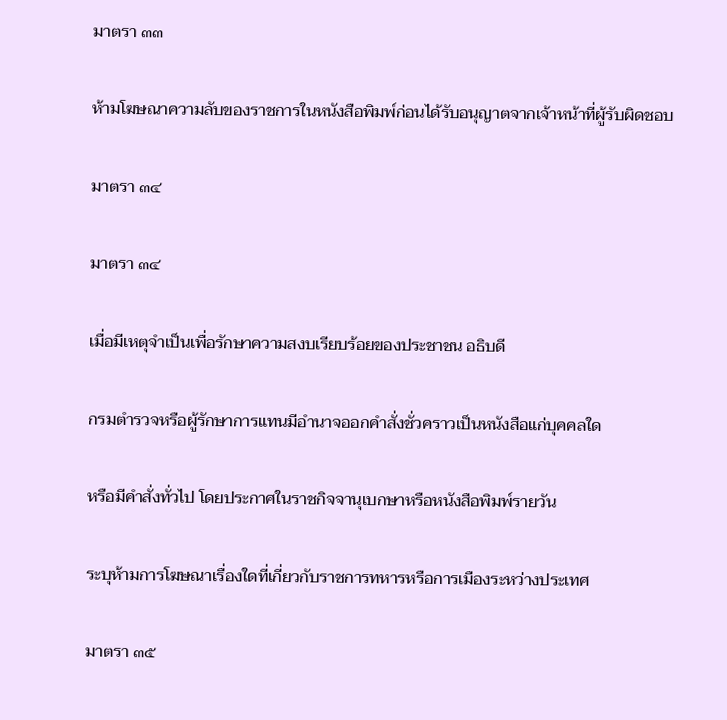มาตรา ๓๓

ห้ามโฆษณาความลับของราชการในหนังสือพิมพ์ก่อนได้รับอนุญาตจากเจ้าหน้าที่ผู้รับผิดชอบ

มาตรา ๓๔

มาตรา ๓๔

เมื่อมีเหตุจำเป็นเพื่อรักษาความสงบเรียบร้อยของประชาชน อธิบดี

กรมตำรวจหรือผู้รักษาการแทนมีอำนาจออกคำสั่งชั่วคราวเป็นหนังสือแก่บุคคลใด

หรือมีคำสั่งทั่วไป โดยประกาศในราชกิจจานุเบกษาหรือหนังสือพิมพ์รายวัน

ระบุห้ามการโฆษณาเรื่องใดที่เกี่ยวกับราชการทหารหรือการเมืองระหว่างประเทศ

มาตรา ๓๕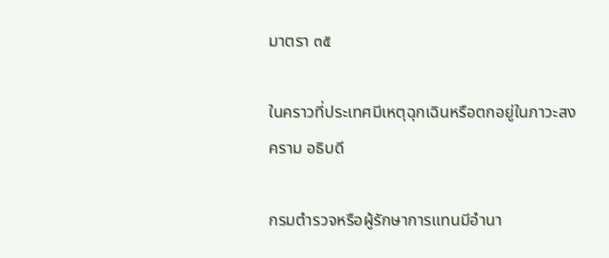มาตรา ๓๕

ในคราวที่ประเทศมีเหตุฉุกเฉินหรือตกอยู่ในภาวะสงคราม อธิบดี

กรมตำรวจหรือผู้รักษาการแทนมีอำนา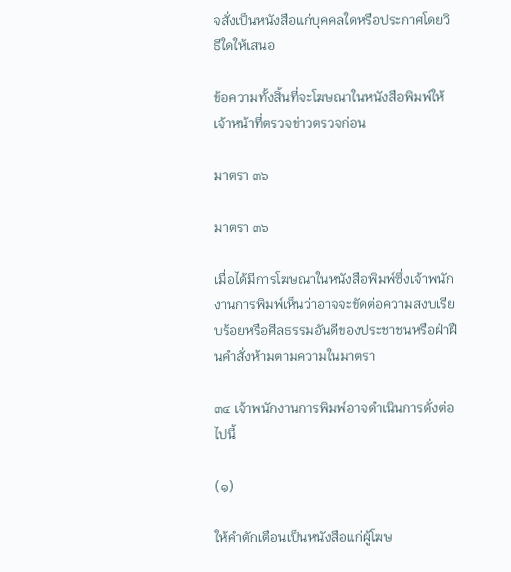จสั่งเป็นหนังสือแก่บุคคลใดหรือประกาศโดยวิธีใดให้เสนอ

ข้อความทั้งสิ้นที่จะโฆษณาในหนังสือพิมพ์ให้เจ้าหน้าที่ตรวจข่าวตรวจก่อน

มาตรา ๓๖

มาตรา ๓๖

เมื่อได้มีการโฆษณาในหนังสือพิมพ์ซึ่งเจ้าพนักงานการพิมพ์เห็นว่าอาจจะขัดต่อความสงบเรียบร้อยหรือศีลธรรมอันดีของประชาชนหรือฝ่าฝืนคำสั่งห้ามตามความในมาตรา

๓๔ เจ้าพนักงานการพิมพ์อาจดำเนินการดั่งต่อไปนี้

(๑)

ให้คำตักเตือนเป็นหนังสือแก่ผู้โฆษ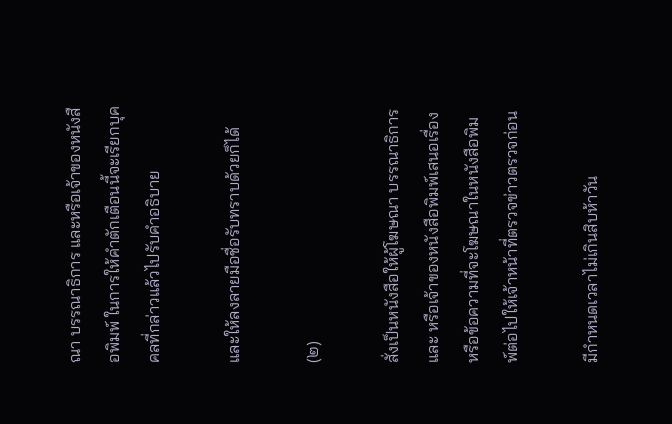ณา บรรณาธิการ และหรือเจ้าของหนังสือพิมพ์ ในการให้คำตักเตือนนี้จะเรียกบุคคลที่กล่าวแล้วไปรับคำอธิบาย

และให้ลงลายมือชื่อรับทราบด้วยก็ได้

(๒)

สั่งเป็นหนังสือให้ผู้โฆษณา บรรณาธิการ และ หรือเจ้าของหนังสือพิมพ์เสนอเรื่องหรือข้อความที่จะโฆษณาในหนังสือพิมพ์ต่อไปให้เจ้าหน้าที่ตรวจข่าวตรวจก่อน

มีกำหนดเวลาไม่เกินสิบห้าวัน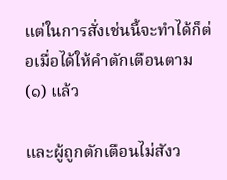แต่ในการสั่งเช่นนี้จะทำได้ก็ต่อเมื่อได้ให้คำตักเตือนตาม (๑) แล้ว

และผู้ถูกตักเตือนไม่สังว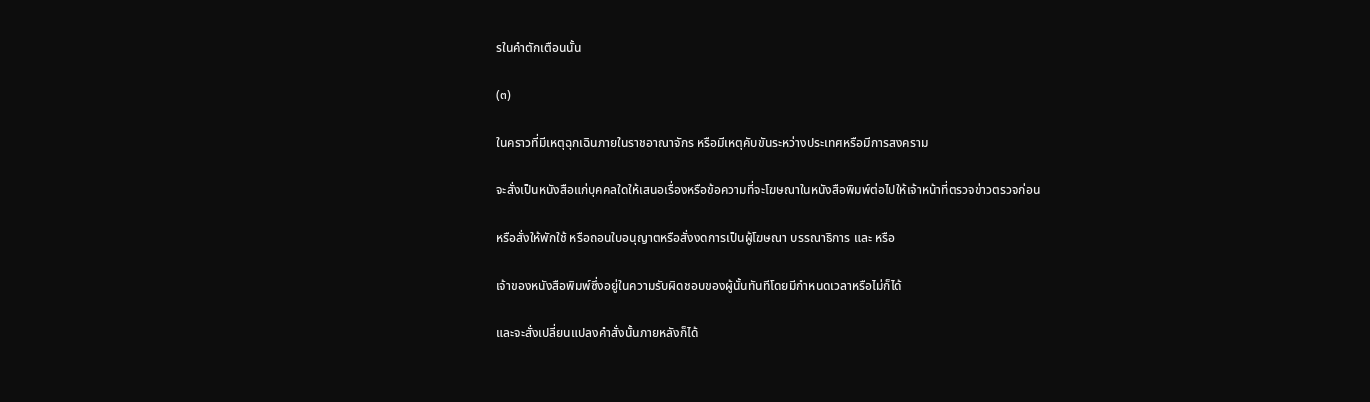รในคำตักเตือนนั้น

(๓)

ในคราวที่มีเหตุฉุกเฉินภายในราชอาณาจักร หรือมีเหตุคับขันระหว่างประเทศหรือมีการสงคราม

จะสั่งเป็นหนังสือแก่บุคคลใดให้เสนอเรื่องหรือข้อความที่จะโฆษณาในหนังสือพิมพ์ต่อไปให้เจ้าหน้าที่ตรวจข่าวตรวจก่อน

หรือสั่งให้พักใช้ หรือถอนใบอนุญาตหรือสั่งงดการเป็นผู้โฆษณา บรรณาธิการ และ หรือ

เจ้าของหนังสือพิมพ์ซึ่งอยู่ในความรับผิดชอบของผู้นั้นทันทีโดยมีกำหนดเวลาหรือไม่ก็ได้

และจะสั่งเปลี่ยนแปลงคำสั่งนั้นภายหลังก็ได้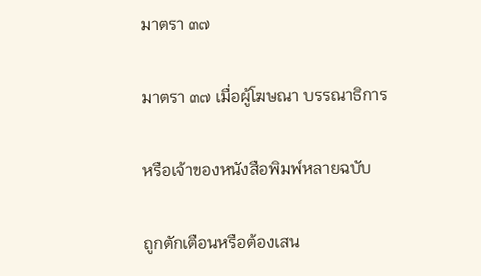มาตรา ๓๗

มาตรา ๓๗ เมื่อผู้โฆษณา บรรณาธิการ

หรือเจ้าของหนังสือพิมพ์หลายฉบับ

ถูกตักเตือนหรือต้องเสน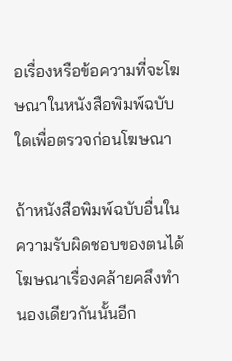อเรื่องหรือข้อความที่จะโฆษณาในหนังสือพิมพ์ฉบับใดเพื่อตรวจก่อนโฆษณา

ถ้าหนังสือพิมพ์ฉบับอื่นในความรับผิดชอบของตนได้โฆษณาเรื่องคล้ายคลึงทำนองเดียวกันนั้นอีก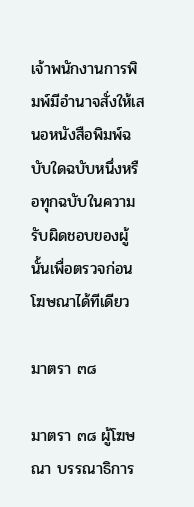เจ้าพนักงานการพิมพ์มีอำนาจสั่งให้เสนอหนังสือพิมพ์ฉบับใดฉบับหนึ่งหรือทุกฉบับในความรับผิดชอบของผู้นั้นเพื่อตรวจก่อนโฆษณาได้ทีเดียว

มาตรา ๓๘

มาตรา ๓๘ ผู้โฆษณา บรรณาธิการ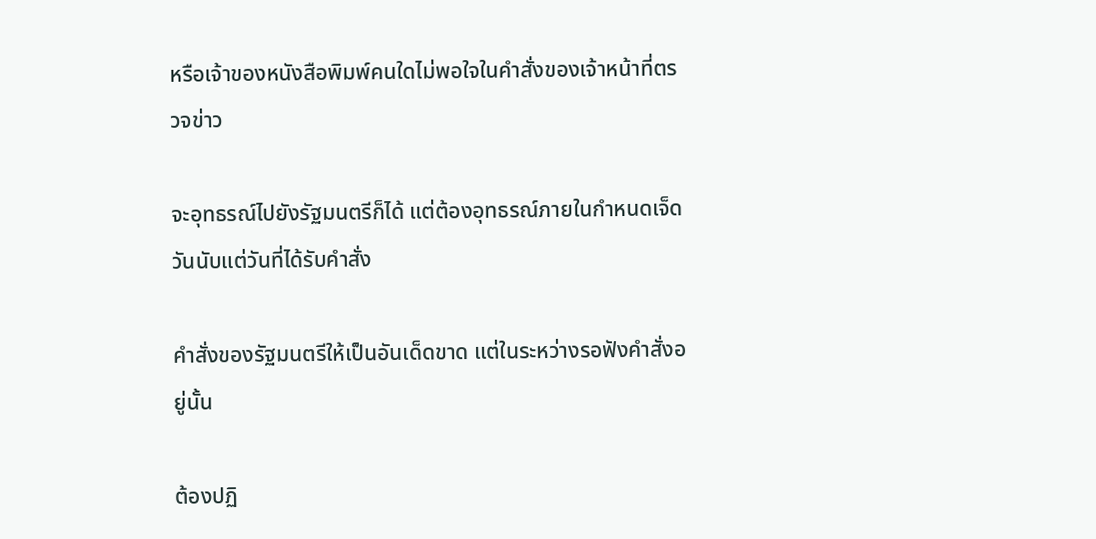หรือเจ้าของหนังสือพิมพ์คนใดไม่พอใจในคำสั่งของเจ้าหน้าที่ตรวจข่าว

จะอุทธรณ์ไปยังรัฐมนตรีก็ได้ แต่ต้องอุทธรณ์ภายในกำหนดเจ็ดวันนับแต่วันที่ได้รับคำสั่ง

คำสั่งของรัฐมนตรีให้เป็นอันเด็ดขาด แต่ในระหว่างรอฟังคำสั่งอยู่นั้น

ต้องปฏิ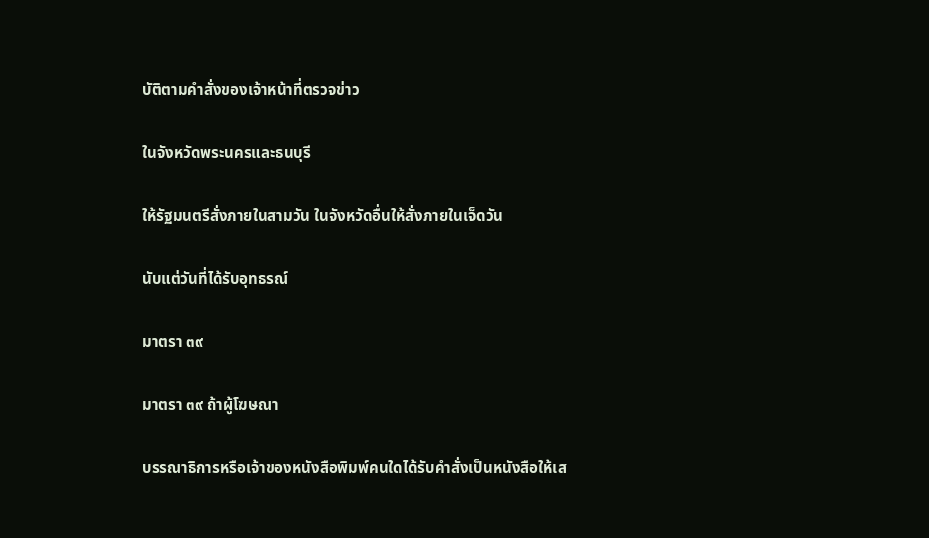บัติตามคำสั่งของเจ้าหน้าที่ตรวจข่าว

ในจังหวัดพระนครและธนบุรี

ให้รัฐมนตรีสั่งภายในสามวัน ในจังหวัดอื่นให้สั่งภายในเจ็ดวัน

นับแต่วันที่ได้รับอุทธรณ์

มาตรา ๓๙

มาตรา ๓๙ ถ้าผู้โฆษณา

บรรณาธิการหรือเจ้าของหนังสือพิมพ์คนใดได้รับคำสั่งเป็นหนังสือให้เส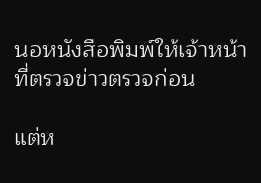นอหนังสือพิมพ์ให้เจ้าหน้าที่ตรวจข่าวตรวจก่อน

แต่ห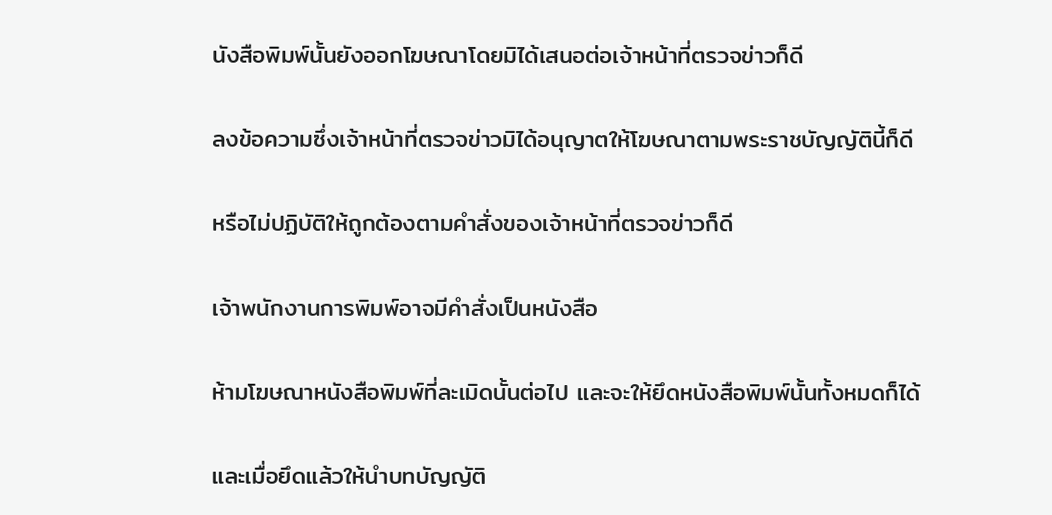นังสือพิมพ์นั้นยังออกโฆษณาโดยมิได้เสนอต่อเจ้าหน้าที่ตรวจข่าวก็ดี

ลงข้อความซึ่งเจ้าหน้าที่ตรวจข่าวมิได้อนุญาตให้โฆษณาตามพระราชบัญญัตินี้ก็ดี

หรือไม่ปฏิบัติให้ถูกต้องตามคำสั่งของเจ้าหน้าที่ตรวจข่าวก็ดี

เจ้าพนักงานการพิมพ์อาจมีคำสั่งเป็นหนังสือ

ห้ามโฆษณาหนังสือพิมพ์ที่ละเมิดนั้นต่อไป และจะให้ยึดหนังสือพิมพ์นั้นทั้งหมดก็ได้

และเมื่อยึดแล้วให้นำบทบัญญัติ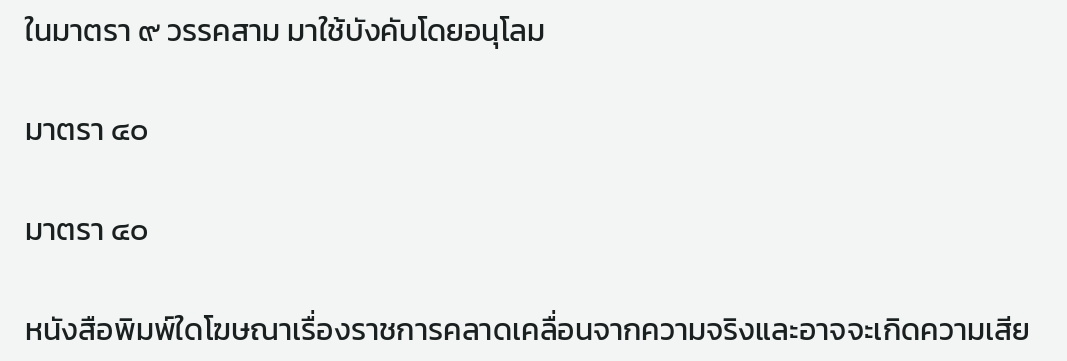ในมาตรา ๙ วรรคสาม มาใช้บังคับโดยอนุโลม

มาตรา ๔๐

มาตรา ๔๐

หนังสือพิมพ์ใดโฆษณาเรื่องราชการคลาดเคลื่อนจากความจริงและอาจจะเกิดความเสีย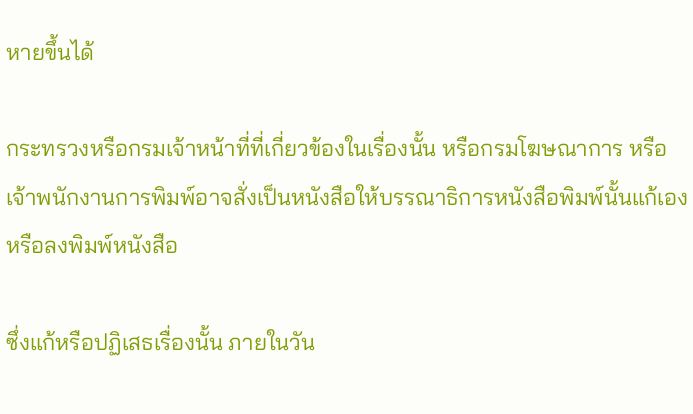หายขึ้นได้

กระทรวงหรือกรมเจ้าหน้าที่ที่เกี่ยวข้องในเรื่องนั้น หรือกรมโฆษณาการ หรือเจ้าพนักงานการพิมพ์อาจสั่งเป็นหนังสือให้บรรณาธิการหนังสือพิมพ์นั้นแก้เองหรือลงพิมพ์หนังสือ

ซึ่งแก้หรือปฏิเสธเรื่องนั้น ภายในวัน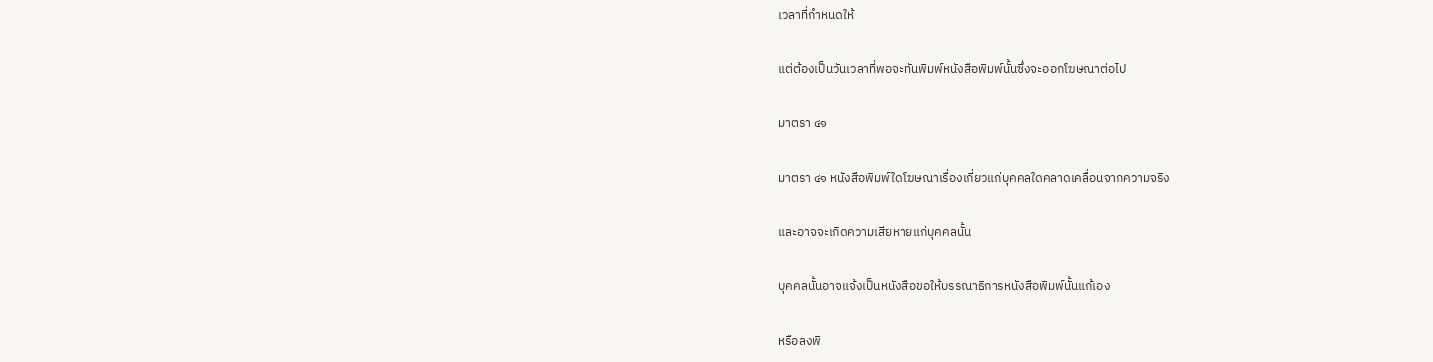เวลาที่กำหนดให้

แต่ต้องเป็นวันเวลาที่พอจะทันพิมพ์หนังสือพิมพ์นั้นซึ่งจะออกโฆษณาต่อไป

มาตรา ๔๑

มาตรา ๔๑ หนังสือพิมพ์ใดโฆษณาเรื่องเกี่ยวแก่บุคคลใดคลาดเคลื่อนจากความจริง

และอาจจะเกิดความเสียหายแก่บุคคลนั้น

บุคคลนั้นอาจแจ้งเป็นหนังสือขอให้บรรณาธิการหนังสือพิมพ์นั้นแก้เอง

หรือลงพิ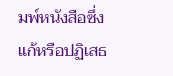มพ์หนังสือซึ่งแก้หรือปฏิเสธ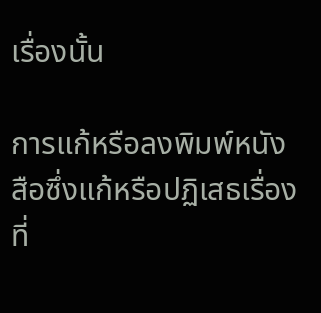เรื่องนั้น

การแก้หรือลงพิมพ์หนังสือซึ่งแก้หรือปฏิเสธเรื่องที่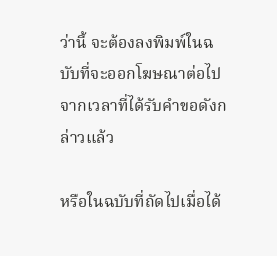ว่านี้ จะต้องลงพิมพ์ในฉบับที่จะออกโฆษณาต่อไปจากเวลาที่ได้รับคำขอดังกล่าวแล้ว

หรือในฉบับที่ถัดไปเมื่อได้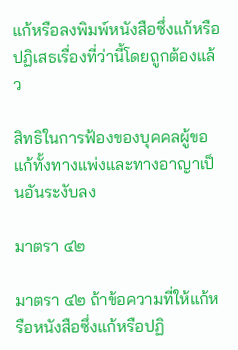แก้หรือลงพิมพ์หนังสือซึ่งแก้หรือปฏิเสธเรื่องที่ว่านี้โดยถูกต้องแล้ว

สิทธิในการฟ้องของบุคคลผู้ขอแก้ทั้งทางแพ่งและทางอาญาเป็นอันระงับลง

มาตรา ๔๒

มาตรา ๔๒ ถ้าข้อความที่ให้แก้หรือหนังสือซึ่งแก้หรือปฏิ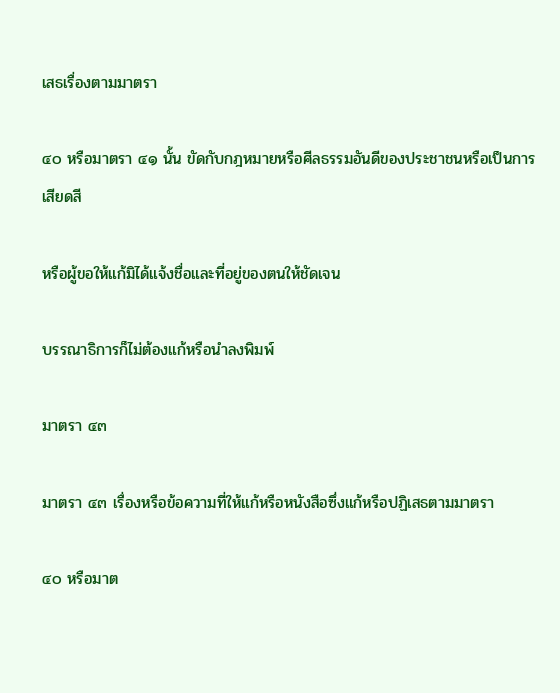เสธเรื่องตามมาตรา

๔๐ หรือมาตรา ๔๑ นั้น ขัดกับกฎหมายหรือศีลธรรมอันดีของประชาชนหรือเป็นการเสียดสี

หรือผู้ขอให้แก้มิได้แจ้งชื่อและที่อยู่ของตนให้ชัดเจน

บรรณาธิการก็ไม่ต้องแก้หรือนำลงพิมพ์

มาตรา ๔๓

มาตรา ๔๓ เรื่องหรือข้อความที่ให้แก้หรือหนังสือซึ่งแก้หรือปฏิเสธตามมาตรา

๔๐ หรือมาต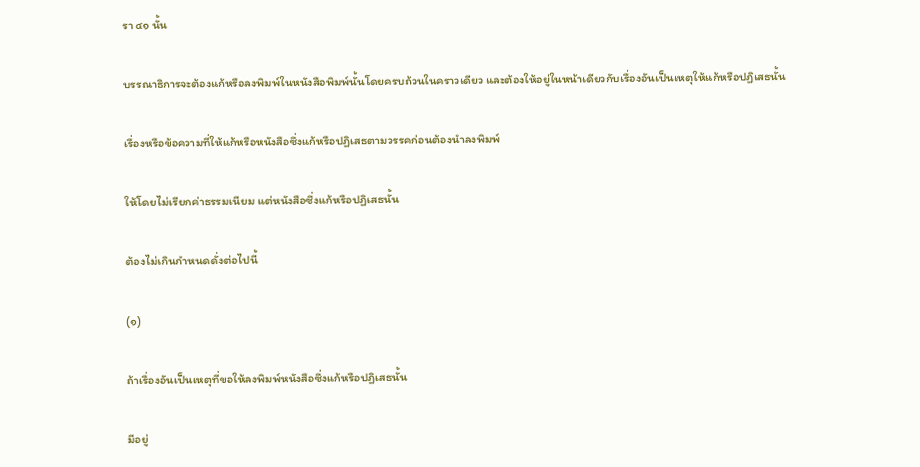รา ๔๑ นั้น

บรรณาธิการจะต้องแก้หรือลงพิมพ์ในหนังสือพิมพ์นั้นโดยครบถ้วนในคราวเดียว และต้องให้อยู่ในหน้าเดียวกับเรื่องอันเป็นเหตุให้แก้หรือปฏิเสธนั้น

เรื่องหรือข้อความที่ให้แก้หรือหนังสือซึ่งแก้หรือปฏิเสธตามวรรคก่อนต้องนำลงพิมพ์

ให้โดยไม่เรียกค่าธรรมเนียม แต่หนังสือซึ่งแก้หรือปฏิเสธนั้น

ต้องไม่เกินกำหนดดั่งต่อไปนี้

(๑)

ถ้าเรื่องอันเป็นเหตุที่ขอให้ลงพิมพ์หนังสือซึ่งแก้หรือปฏิเสธนั้น

มีอยู่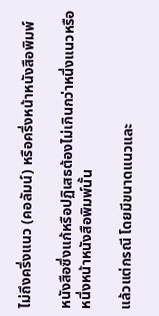ไม่ถึงครึ่งแนว (คอลัมน์) หรือครึ่งหน้าหนังสือพิมพ์

หนังสือซึ่งแก้หรือปฏิเสธต้องไม่เกินกว่าหนึ่งแนวหรือหนึ่งหน้าหนังสือพิมพ์นั้น

แล้วแต่กรณี โดยมีขนาดแนวและ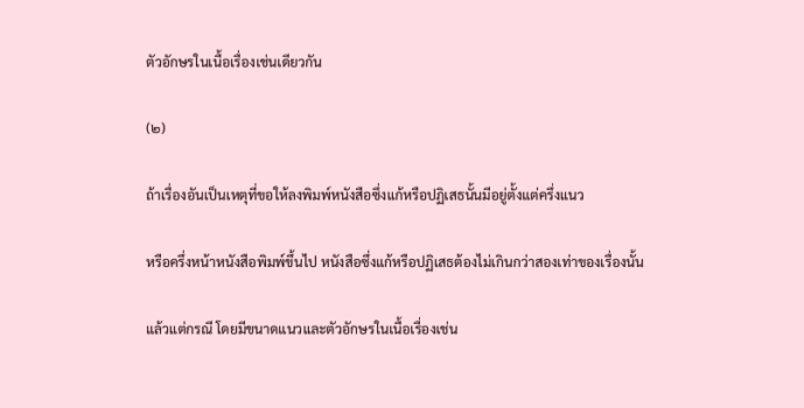ตัวอักษรในเนื้อเรื่องเช่นเดียวกัน

(๒)

ถ้าเรื่องอันเป็นเหตุที่ขอให้ลงพิมพ์หนังสือซึ่งแก้หรือปฏิเสธนั้นมีอยู่ตั้งแต่ครึ่งแนว

หรือครึ่งหน้าหนังสือพิมพ์ขึ้นไป หนังสือซึ่งแก้หรือปฏิเสธต้องไม่เกินกว่าสองเท่าของเรื่องนั้น

แล้วแต่กรณี โดยมีขนาดแนวและตัวอักษรในเนื้อเรื่องเช่น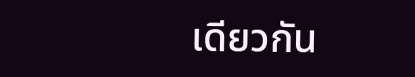เดียวกัน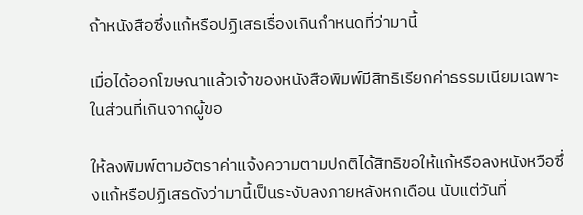ถ้าหนังสือซึ่งแก้หรือปฏิเสธเรื่องเกินกำหนดที่ว่ามานี้

เมื่อได้ออกโฆษณาแล้วเจ้าของหนังสือพิมพ์มีสิทธิเรียกค่าธรรมเนียมเฉพาะในส่วนที่เกินจากผู้ขอ

ให้ลงพิมพ์ตามอัตราค่าแจ้งความตามปกติได้สิทธิขอให้แก้หรือลงหนังหวือซึ่งแก้หรือปฏิเสธดังว่ามานี้เป็นระงับลงภายหลังหกเดือน นับแต่วันที่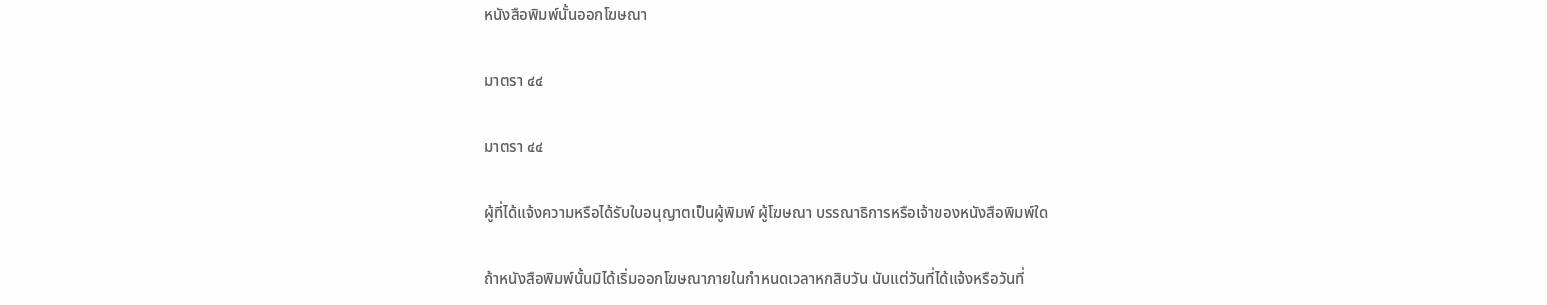หนังสือพิมพ์นั้นออกโฆษณา

มาตรา ๔๔

มาตรา ๔๔

ผู้ที่ได้แจ้งความหรือได้รับใบอนุญาตเป็นผู้พิมพ์ ผู้โฆษณา บรรณาธิการหรือเจ้าของหนังสือพิมพ์ใด

ถ้าหนังสือพิมพ์นั้นมิได้เริ่มออกโฆษณาภายในกำหนดเวลาหกสิบวัน นับแต่วันที่ได้แจ้งหรือวันที่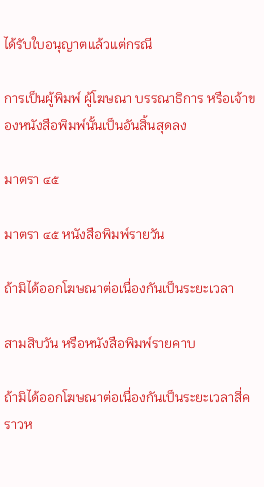ได้รับใบอนุญาตแล้วแต่กรณี

การเป็นผู้พิมพ์ ผู้โฆษณา บรรณาธิการ หรือเจ้าของหนังสือพิมพ์นั้นเป็นอันสิ้นสุดลง

มาตรา ๔๕

มาตรา ๔๕ หนังสือพิมพ์รายวัน

ถ้ามิได้ออกโฆษณาต่อเนื่องกันเป็นระยะเวลา

สามสิบวัน หรือหนังสือพิมพ์รายคาบ

ถ้ามิได้ออกโฆษณาต่อเนื่องกันเป็นระยะเวลาสี่คราวห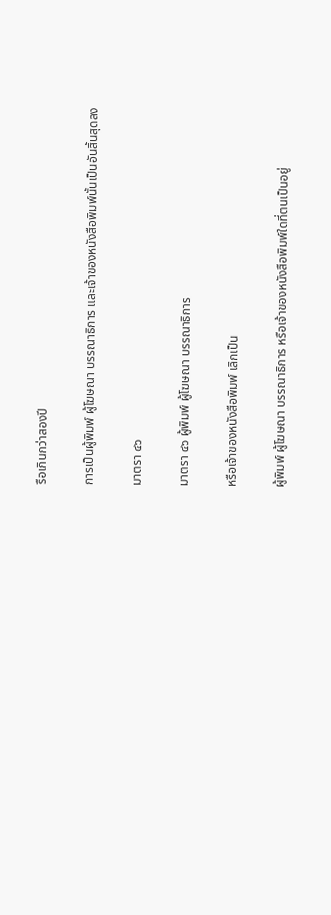รือเกินกว่าสองปี

การเป็นผู้พิมพ์ ผู้โฆษณา บรรณาธิการ และเจ้าของหนังสือพิมพ์นั้นเป็นอันสิ้นสุดลง

มาตรา ๔๖

มาตรา ๔๖ ผู้พิมพ์ ผู้โฆษณา บรรณาธิการ

หรือเจ้าของหนังสือพิมพ์ เลิกเป็น

ผู้พิมพ์ ผู้โฆษณา บรรณาธิการ หรือเจ้าของหนังสือพิมพ์ใดที่ตนเป็นอยู่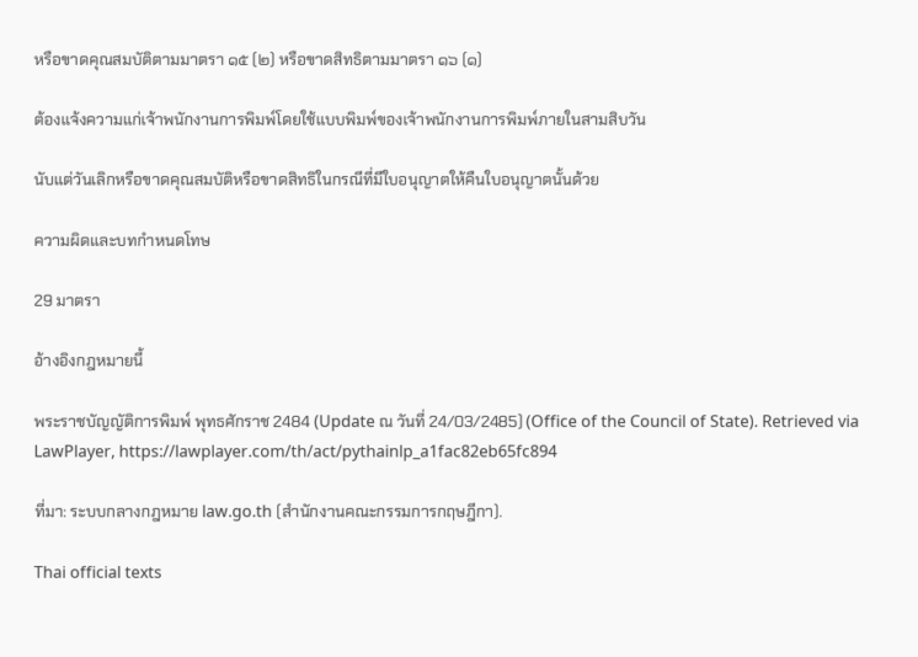หรือขาดคุณสมบัติตามมาตรา ๑๕ (๒) หรือขาดสิทธิตามมาตรา ๑๖ (๑)

ต้องแจ้งความแก่เจ้าพนักงานการพิมพ์โดยใช้แบบพิมพ์ของเจ้าพนักงานการพิมพ์ภายในสามสิบวัน

นับแต่วันเลิกหรือขาดคุณสมบัติหรือขาดสิทธิในกรณีที่มีใบอนุญาตให้คืนใบอนุญาตนั้นด้วย

ความผิดและบทกำหนดโทษ

29 มาตรา

อ้างอิงกฎหมายนี้

พระราชบัญญัติการพิมพ์ พุทธศักราช 2484 (Update ณ วันที่ 24/03/2485) (Office of the Council of State). Retrieved via LawPlayer, https://lawplayer.com/th/act/pythainlp_a1fac82eb65fc894

ที่มา: ระบบกลางกฎหมาย law.go.th (สำนักงานคณะกรรมการกฤษฎีกา).

Thai official texts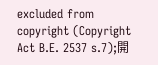excluded from copyright (Copyright Act B.E. 2537 s.7);開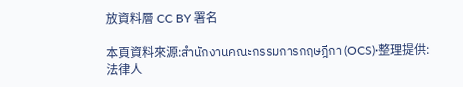放資料層 CC BY 署名

本頁資料來源:สำนักงานคณะกรรมการกฤษฎีกา (OCS)·整理提供:法律人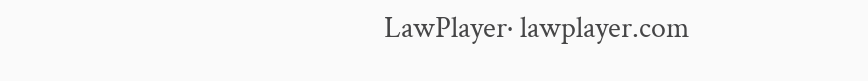LawPlayer· lawplayer.com